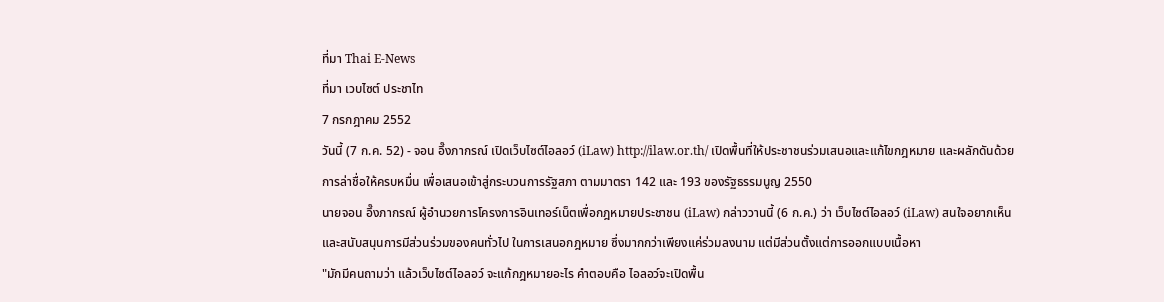ที่มา Thai E-News
ที่มา เวบไซต์ ประชาไท
7 กรกฎาคม 2552
วันนี้ (7 ก.ค. 52) - จอน อึ๊งภากรณ์ เปิดเว็บไซต์ไอลอว์ (iLaw) http://ilaw.or.th/ เปิดพื้นที่ให้ประชาชนร่วมเสนอและแก้ไขกฎหมาย และผลักดันด้วยการล่าชื่อให้ครบหมื่น เพื่อเสนอเข้าสู่กระบวนการรัฐสภา ตามมาตรา 142 และ 193 ของรัฐธรรมนูญ 2550
นายจอน อึ๊งภากรณ์ ผู้อำนวยการโครงการอินเทอร์เน็ตเพื่อกฎหมายประชาชน (iLaw) กล่าววานนี้ (6 ก.ค.) ว่า เว็บไซต์ไอลอว์ (iLaw) สนใจอยากเห็นและสนับสนุนการมีส่วนร่วมของคนทั่วไป ในการเสนอกฎหมาย ซึ่งมากกว่าเพียงแค่ร่วมลงนาม แต่มีส่วนตั้งแต่การออกแบบเนื้อหา
"มักมีคนถามว่า แล้วเว็บไซต์ไอลอว์ จะแก้กฎหมายอะไร คำตอบคือ ไอลอว์จะเปิดพื้น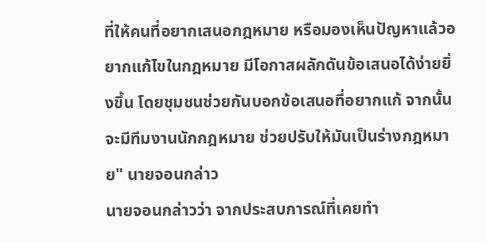ที่ให้คนที่อยากเสนอกฎหมาย หรือมองเห็นปัญหาแล้วอยากแก้ไขในกฎหมาย มีโอกาสผลักดันข้อเสนอได้ง่ายยิ่งขึ้น โดยชุมชนช่วยกันบอกข้อเสนอที่อยากแก้ จากนั้นจะมีทีมงานนักกฎหมาย ช่วยปรับให้มันเป็นร่างกฎหมาย" นายจอนกล่าว
นายจอนกล่าวว่า จากประสบการณ์ที่เคยทำ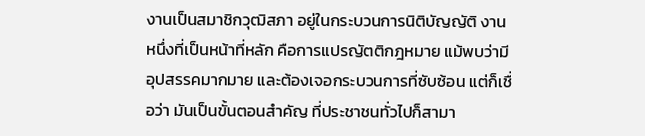งานเป็นสมาชิกวุฒิสภา อยู่ในกระบวนการนิติบัญญัติ งานหนึ่งที่เป็นหน้าที่หลัก คือการแปรญัตติกฎหมาย แม้พบว่ามีอุปสรรคมากมาย และต้องเจอกระบวนการที่ซับซ้อน แต่ก็เชื่อว่า มันเป็นขั้นตอนสำคัญ ที่ประชาชนทั่วไปก็สามา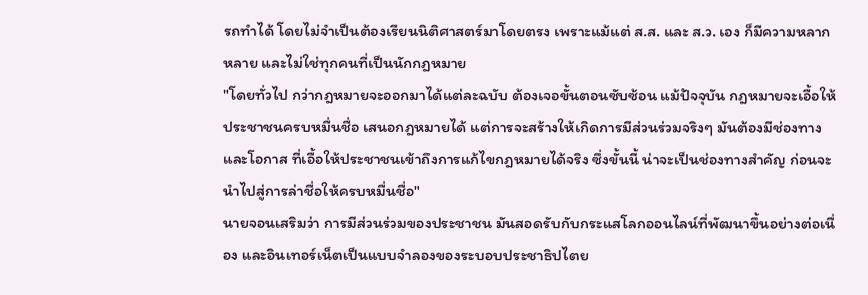รถทำได้ โดยไม่จำเป็นต้องเรียนนิติศาสตร์มาโดยตรง เพราะแม้แต่ ส.ส. และ ส.ว. เอง ก็มีความหลากหลาย และไม่ใช่ทุกคนที่เป็นนักกฎหมาย
"โดยทั่วไป กว่ากฎหมายจะออกมาได้แต่ละฉบับ ต้องเจอขั้นตอนซับซ้อน แม้ปัจจุบัน กฎหมายจะเอื้อให้ประชาชนครบหมื่นชื่อ เสนอกฎหมายได้ แต่การจะสร้างให้เกิดการมีส่วนร่วมจริงๆ มันต้องมีช่องทางและโอกาส ที่เอื้อให้ประชาชนเข้าถึงการแก้ไขกฎหมายได้จริง ซึ่งขั้นนี้ น่าจะเป็นช่องทางสำคัญ ก่อนจะนำไปสู่การล่าชื่อให้ครบหมื่นชื่อ"
นายจอนเสริมว่า การมีส่วนร่วมของประชาชน มันสอดรับกับกระแสโลกออนไลน์ที่พัฒนาขึ้นอย่างต่อเนื่อง และอินเทอร์เน็ตเป็นแบบจำลองของระบอบประชาธิปไตย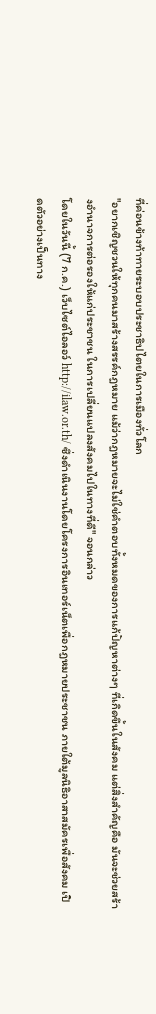ที่ค่อนข้างท้าทายระบอบประชาธิปไตยในการเมืองทั่วโลก
"อยากเชิญชวนให้ทุกคนมาสร้างสรรค์กฎหมาย แม้ว่ากฎหมายจะไม่ใช่คำตอบทั้งหมดของการแก้ปัญหาต่างๆ ที่เกิดขึ้นในสังคม แต่สิ่งสำคัญคือ มันจะช่วยสร้างอำนาจการต่อรองให้แก่ประชาชน ในการเปลี่ยนแปลงสังคมไปในทางที่ดี" จอนกล่าว
โดยในวันนี้ (7 ก.ค.) เว็บไซต์ไอลอว์ http://ilaw.or.th/ ซึ่งดำเนินงานโดยโครงการอินเทอร์เน็ตเพื่อกฎหมายประชาชน ภายใต้มูลนิธิอาสาสมัครเพื่อสังคม เปิดตัวอย่างเป็นทาง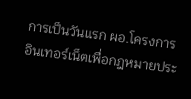การเป็นวันแรก ผอ.โครงการอินเทอร์เน็ตเพื่อกฎหมายประ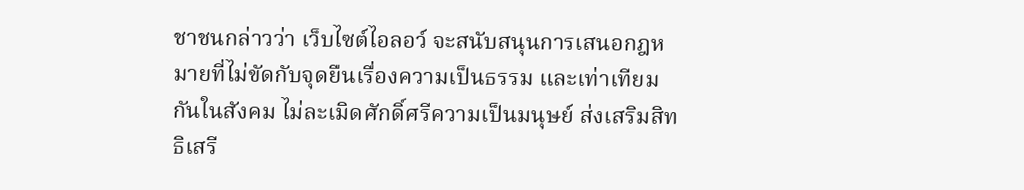ชาชนกล่าวว่า เว็บไซต์ไอลอว์ จะสนับสนุนการเสนอกฎหมายที่ไม่ขัดกับจุดยืนเรื่องความเป็นธรรม และเท่าเทียมกันในสังคม ไม่ละเมิดศักดิ์ศรีความเป็นมนุษย์ ส่งเสริมสิทธิเสรี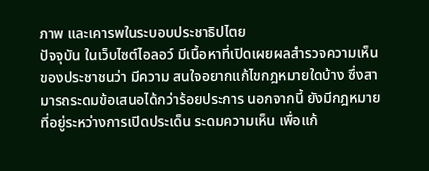ภาพ และเคารพในระบอบประชาธิปไตย
ปัจจุบัน ในเว็บไซต์ไอลอว์ มีเนื้อหาที่เปิดเผยผลสำรวจความเห็นของประชาชนว่า มีความ สนใจอยากแก้ไขกฎหมายใดบ้าง ซึ่งสามารถระดมข้อเสนอได้กว่าร้อยประการ นอกจากนี้ ยังมีกฎหมายที่อยู่ระหว่างการเปิดประเด็น ระดมความเห็น เพื่อแก้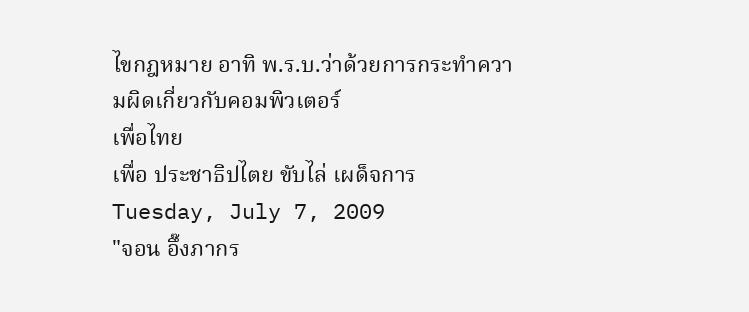ไขกฎหมาย อาทิ พ.ร.บ.ว่าด้วยการกระทำความผิดเกี่ยวกับคอมพิวเตอร์
เพื่อไทย
เพื่อ ประชาธิปไตย ขับไล่ เผด็จการ
Tuesday, July 7, 2009
"จอน อึ๊งภากร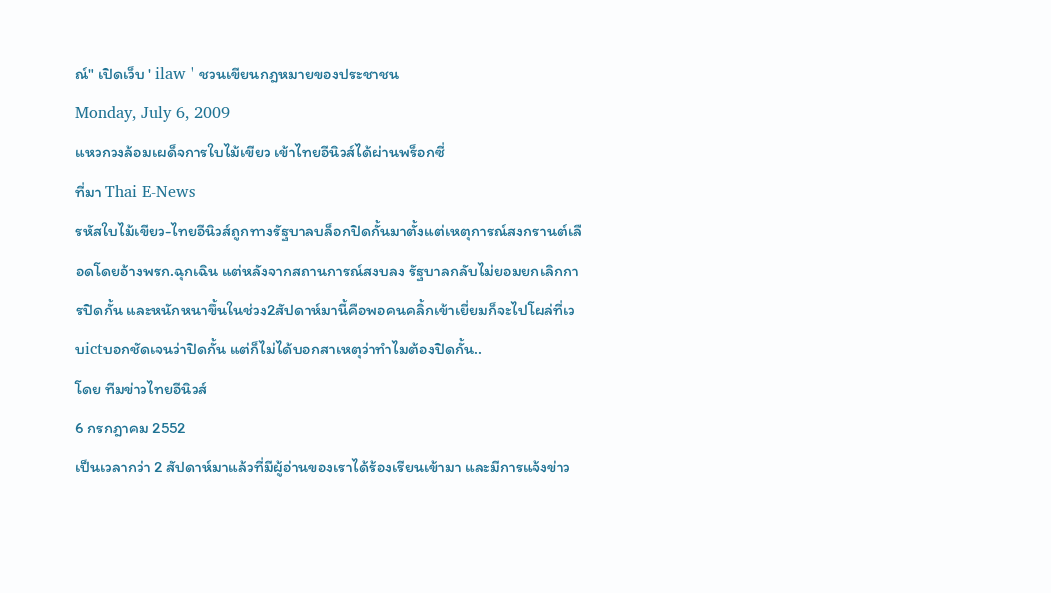ณ์" เปิดเว็บ ' ilaw ' ชวนเขียนกฎหมายของประชาชน
Monday, July 6, 2009
แหวกวงล้อมเผด็จการใบไม้เขียว เข้าไทยอีนิวส์ได้ผ่านพร็อกซี่
ที่มา Thai E-News
รหัสใบไม้เขียว-ไทยอีนิวส์ถูกทางรัฐบาลบล็อกปิดกั้นมาตั้งแต่เหตุการณ์สงกรานต์เลือดโดยอ้างพรก.ฉุกเฉิน แต่หลังจากสถานการณ์สงบลง รัฐบาลกลับไม่ยอมยกเลิกการปิดกั้น และหนักหนาขึ้นในช่วง2สัปดาห์มานี้คือพอคนคลิ้กเข้าเยี่ยมก็จะไปโผล่ที่เวบictบอกชัดเจนว่าปิดกั้น แต่ก็ไม่ได้บอกสาเหตุว่าทำไมต้องปิดกั้น..
โดย ทีมข่าวไทยอีนิวส์
6 กรกฎาคม 2552
เป็นเวลากว่า 2 สัปดาห์มาแล้วที่มีผู้อ่านของเราได้ร้องเรียนเข้ามา และมีการแจ้งข่าว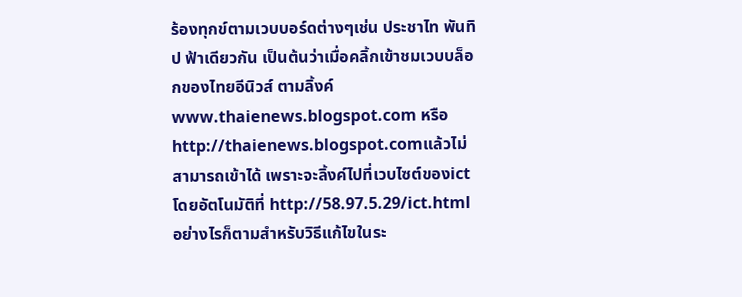ร้องทุกข์ตามเวบบอร์ดต่างๆเช่น ประชาไท พันทิป ฟ้าเดียวกัน เป็นต้นว่าเมื่อคลิ้กเข้าชมเวบบล็อกของไทยอีนิวส์ ตามลิ้งค์www.thaienews.blogspot.com หรือhttp://thaienews.blogspot.comแล้วไม่สามารถเข้าได้ เพราะจะลิ้งค์ไปที่เวบไซต์ของictโดยอัตโนมัติที่ http://58.97.5.29/ict.html
อย่างไรก็ตามสำหรับวิธีแก้ไขในระ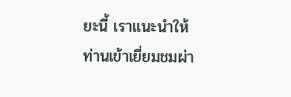ยะนี้ เราแนะนำให้ท่านเข้าเยี่ยมชมผ่า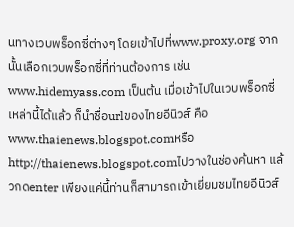นทางเวบพร็อกซี่ต่างๆ โดยเข้าไปที่www.proxy.org จากนั้นเลือกเวบพร็อกซี่ที่ท่านต้องการ เช่น www.hidemyass.com เป็นต้น เมื่อเข้าไปในเวบพร็อกซี่เหล่านี้ได้แล้ว ก็นำชื่อurlของไทยอีนิวส์ คือwww.thaienews.blogspot.comหรือhttp://thaienews.blogspot.comไปวางในช่องค้นหา แล้วกดenter เพียงแค่นี้ท่านก็สามารถเข้าเยี่ยมชมไทยอีนิวส์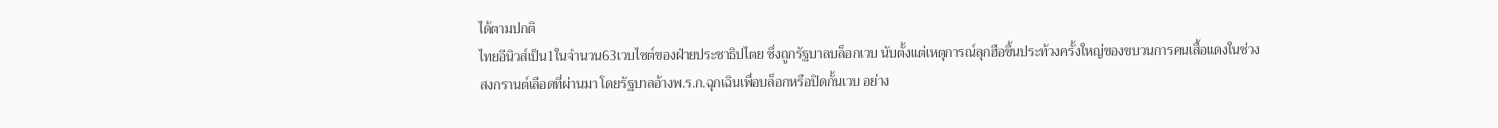ได้ตามปกติ
ไทยอีนิวส์เป็น1ในจำนวน63เวบไซต์ของฝ่ายประชาธิปไตย ซึ่งถูกรัฐบาลบล็อกเวบ นับตั้งแต่เหตุการณ์ลุกฮือขึ้นประท้วงครั้งใหญ่ของขบวนการคนเสื้อแดงในช่วงสงกรานต์เลือดที่ผ่านมา โดยรัฐบาลอ้างพ.ร.ก.ฉุกเฉินเพื่อบล็อกหรือปิดกั้นเวบ อย่าง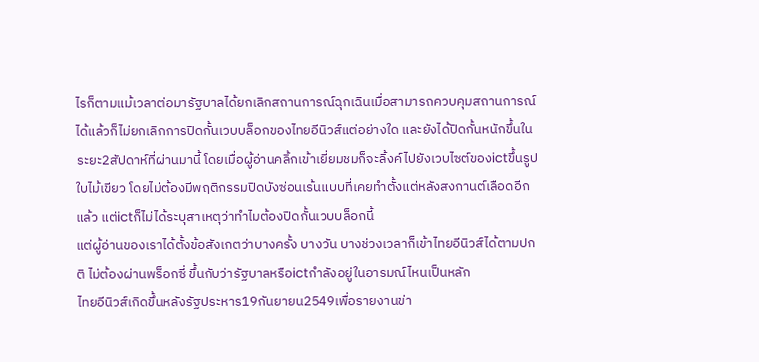ไรก็ตามแม้เวลาต่อมารัฐบาลได้ยกเลิกสถานการณ์ฉุกเฉินเมื่อสามารถควบคุมสถานการณ์ได้แล้วก็ไม่ยกเลิกการปิดกั้นเวบบล็อกของไทยอีนิวส์แต่อย่างใด และยังได้ปิดกั้นหนักขึ้นในระยะ2สัปดาห์ที่ผ่านมานี้ โดยเมื่อผู้อ่านคลิ้กเข้าเยี่ยมชมก็จะลิ้งค์ไปยังเวบไซต์ของictขึ้นรูปใบไม้เขียว โดยไม่ต้องมีพฤติกรรมปิดบังซ่อนเร้นแบบที่เคยทำตั้งแต่หลังสงกานต์เลือดอีกแล้ว แต่ictก็ไม่ได้ระบุสาเหตุว่าทำไมต้องปิดกั้นเวบบล็อกนี้
แต่ผู้อ่านของเราได้ตั้งข้อสังเกตว่าบางครั้ง บางวัน บางช่วงเวลาก็เข้าไทยอีนิวส์ได้ตามปกติ ไม่ต้องผ่านพร็อกซี่ ขึ้นกับว่ารัฐบาลหรือictกำลังอยู่ในอารมณ์ไหนเป็นหลัก
ไทยอีนิวส์เกิดขึ้นหลังรัฐประหาร19กันยายน2549เพื่อรายงานข่า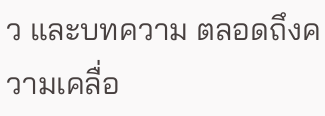ว และบทความ ตลอดถึงความเคลื่อ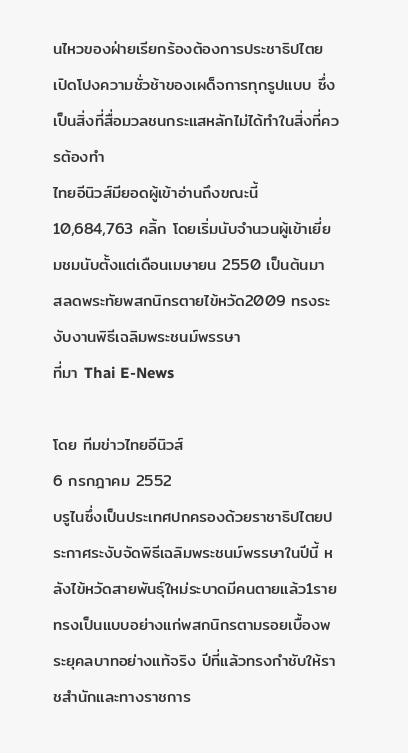นไหวของฝ่ายเรียกร้องต้องการประชาธิปไตย เปิดโปงความชั่วช้าของเผด็จการทุกรูปแบบ ซึ่งเป็นสิ่งที่สื่อมวลชนกระแสหลักไม่ได้ทำในสิ่งที่ควรต้องทำ
ไทยอีนิวส์มียอดผู้เข้าอ่านถึงขณะนี้ 10,684,763 คลิ้ก โดยเริ่มนับจำนวนผู้เข้าเยี่ยมชมนับตั้งแต่เดือนเมษายน 2550 เป็นต้นมา
สลดพระทัยพสกนิกรตายไข้หวัด2009 ทรงระงับงานพิธีเฉลิมพระชนม์พรรษา
ที่มา Thai E-News

โดย ทีมข่าวไทยอีนิวส์
6 กรกฎาคม 2552
บรูไนซึ่งเป็นประเทศปกครองด้วยราชาธิปไตยประกาศระงับจัดพิธีเฉลิมพระชนม์พรรษาในปีนี้ หลังไข้หวัดสายพันธุ์ใหม่ระบาดมีคนตายแล้ว1ราย ทรงเป็นแบบอย่างแก่พสกนิกรตามรอยเบื้องพระยุคลบาทอย่างแท้จริง ปีที่แล้วทรงกำชับให้ราชสำนักและทางราชการ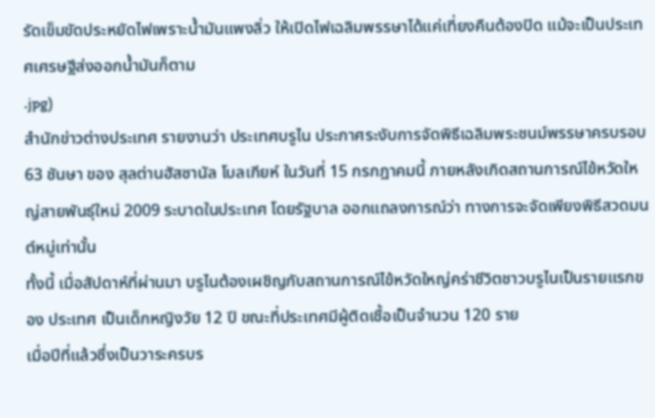รัดเข็มขัดประหยัดไฟเพราะน้ำมันแพงลิ่ว ให้เปิดไฟเฉลิมพรรษาได้แค่เที่ยงคืนต้องปิด แม้จะเป็นประเทศเศรษฐีส่งออกน้ำมันก็ตาม
.jpg)
สำนักข่าวต่างประเทศ รายงานว่า ประเทศบรูไน ประกาศระงับการจัดพิธีเฉลิมพระชนม์พรรษาครบรอบ 63 ชันษา ของ สุลต่านฮัสซานัล โบลเกียห์ ในวันที่ 15 กรกฎาคมนี้ ภายหลังเกิดสถานการณ์ไข้หวัดใหญ่สายพันธุ์ใหม่ 2009 ระบาดในประเทศ โดยรัฐบาล ออกแถลงการณ์ว่า ทางการจะจัดเพียงพิธีสวดมนต์หมู่เท่านั้น
ทั้งนี้ เมื่อสัปดาห์ที่ผ่านมา บรูไนต้องเผชิญกับสถานการณ์ไข้หวัดใหญ่คร่าชีวิตชาวบรูไนเป็นรายแรกของ ประเทศ เป็นเด็กหญิงวัย 12 ปี ขณะที่ประเทศมีผู้ติดเชื้อเป็นจำนวน 120 ราย
เมื่อปีที่แล้วซึ่งเป็นวาระครบร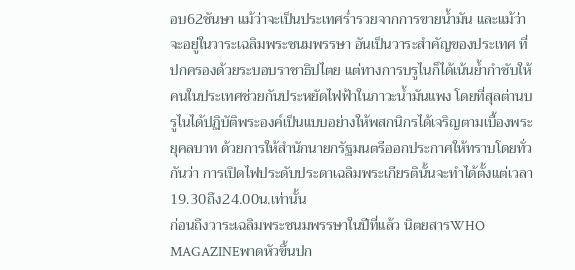อบ62ชันษา แม้ว่าจะเป็นประเทศร่ำรวยจากการขายน้ำมัน และแม้ว่าจะอยู่ในวาระเฉลิมพระชนมพรรษา อันเป็นวาระสำคัญของประเทศ ที่ปกครองด้วยระบอบราชาธิปไตย แต่ทางการบรูไนก็ได้เน้นย้ำกำชับให้คนในประเทศช่วยกันประหยัดไฟฟ้าในภาวะน้ำมันแพง โดยที่สุลต่านบรูไนได้ปฏิบัติพระองค์เป็นแบบอย่างให้พสกนิกรได้เจริญตามเบื้องพระยุคลบาท ด้วยการให้สำนักนายกรัฐมนตรีออกประกาศให้ทราบโดยทั่วกันว่า การเปิดไฟประดับประดาเฉลิมพระเกียรตินั้นจะทำได้ตั้งแต่เวลา19.30ถึง24.00น.เท่านั้น
ก่อนถึงวาระเฉลิมพระชนมพรรษาในปีที่แล้ว นิตยสารWHO MAGAZINEพาดหัวขึ้นปก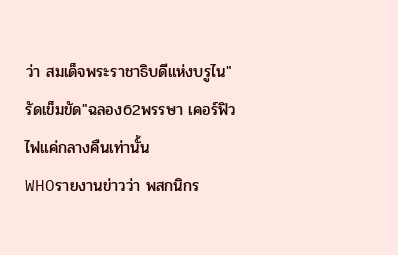ว่า สมเด็จพระราชาธิบดีแห่งบรูไน"รัดเข็มขัด"ฉลอง62พรรษา เคอร์ฟิวไฟแค่กลางคืนเท่านั้น
WHOรายงานข่าวว่า พสกนิกร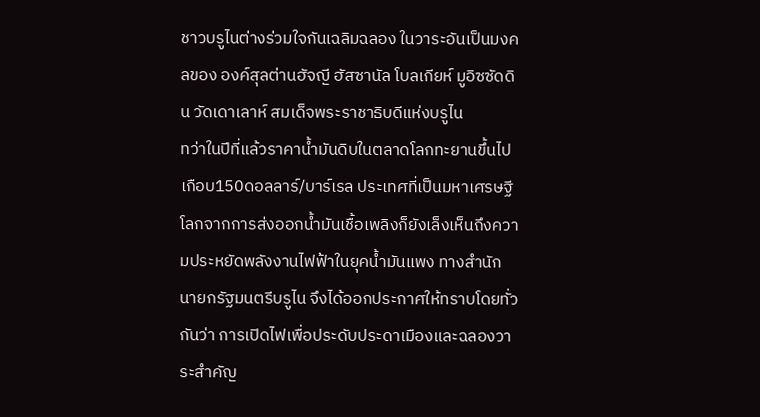ชาวบรูไนต่างร่วมใจกันเฉลิมฉลอง ในวาระอันเป็นมงคลของ องค์สุลต่านฮัจญี ฮัสซานัล โบลเกียห์ มูอิซซัดดิน วัดเดาเลาห์ สมเด็จพระราชาธิบดีแห่งบรูไน
ทว่าในปีที่แล้วราคาน้ำมันดิบในตลาดโลกทะยานขึ้นไปเกือบ150ดอลลาร์/บาร์เรล ประเทศที่เป็นมหาเศรษฐีโลกจากการส่งออกน้ำมันเชื้อเพลิงก็ยังเล็งเห็นถึงความประหยัดพลังงานไฟฟ้าในยุคน้ำมันแพง ทางสำนักนายกรัฐมนตรีบรูไน จึงได้ออกประกาศให้ทราบโดยทั่วกันว่า การเปิดไฟเพื่อประดับประดาเมืองและฉลองวาระสำคัญ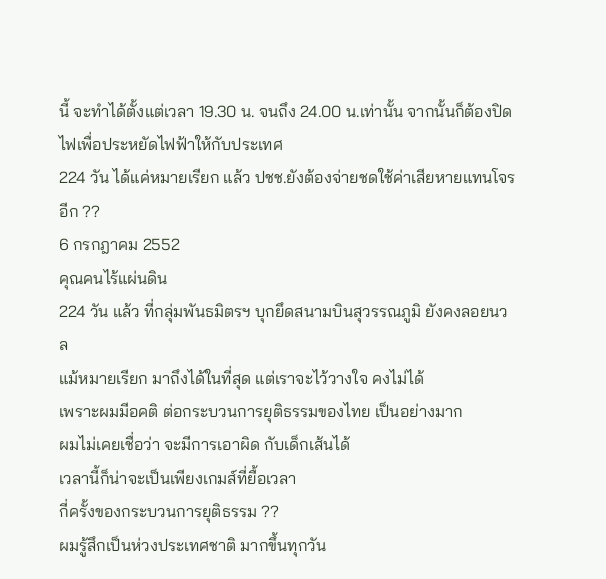นี้ จะทำได้ตั้งแต่เวลา 19.30 น. จนถึง 24.00 น.เท่านั้น จากนั้นก็ต้องปิดไฟเพื่อประหยัดไฟฟ้าให้กับประเทศ
224 วัน ได้แค่หมายเรียก แล้ว ปชช.ยังต้องจ่ายชดใช้ค่าเสียหายแทนโจรอีก ??
6 กรกฎาคม 2552
คุณคนไร้แผ่นดิน
224 วัน แล้ว ที่กลุ่มพันธมิตรฯ บุกยึดสนามบินสุวรรณภูมิ ยังคงลอยนวล
แม้หมายเรียก มาถึงได้ในที่สุด แต่เราจะไว้วางใจ คงไม่ได้
เพราะผมมีอคติ ต่อกระบวนการยุติธรรมของไทย เป็นอย่างมาก
ผมไม่เคยเชื่อว่า จะมีการเอาผิด กับเด็กเส้นได้
เวลานี้ก็น่าจะเป็นเพียงเกมส์ที่ยื้อเวลา
กี่ครั้งของกระบวนการยุติธรรม ??
ผมรู้สึกเป็นห่วงประเทศชาติ มากขึ้นทุกวัน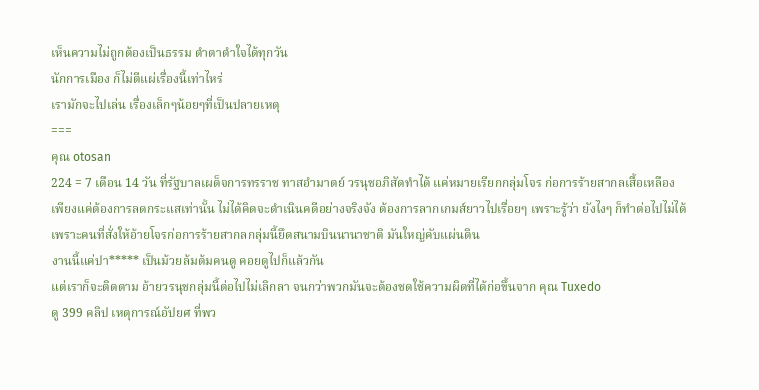เห็นความไม่ถูกต้องเป็นธรรม ตำตาตำใจได้ทุกวัน
นักการเมือง ก็ไม่ตีแผ่เรื่องนี้เท่าไหร่
เรามักจะไปเล่น เรื่องเล็กๆน้อยๆที่เป็นปลายเหตุ
===
คุณ otosan
224 = 7 เดือน 14 วัน ที่รัฐบาลเผด็จการทรราช ทาสอำมาตย์ วรนุชอภิสัดทำได้ แค่หมายเรียกกลุ่มโจร ก่อการร้ายสากลเสื้อเหลือง
เพียงแค่ต้องการลดกระแสเท่านั้น ไม่ได้คิดจะดำเนินคดีอย่างจริงจัง ต้องการลากเกมส์ยาวไปเรื่อยๆ เพราะรู้ว่า ยังไงๆ ก็ทำต่อไปไม่ได้
เพราะคนที่สั่งให้อ้ายโจรก่อการร้ายสากลกลุ่มนี้ยึดสนามบินนานาชาติ มันใหญ่คับแผ่นดิน
งานนี้แค่ปา***** เป็นม้วยล้มต้มคนดู คอยดูไปก็แล้วกัน
แต่เราก็จะติดตาม อ้ายวรนุชกลุ่มนี้ต่อไปไม่เลิกลา จนกว่าพวกมันจะต้องชดใช้ความผิดที่ได้ก่อขึ้นจาก คุณ Tuxedo
ดู 399 คลิป เหตุการณ์อัปยศ ที่พว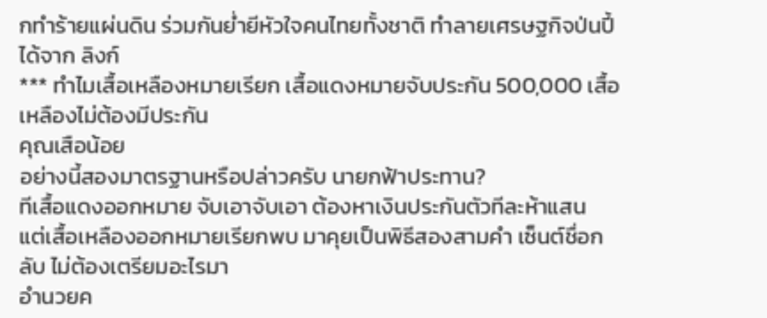กทำร้ายแผ่นดิน ร่วมกันย่ำยีหัวใจคนไทยทั้งชาติ ทำลายเศรษฐกิจป่นปี้ ได้จาก ลิงก์
*** ทำไมเสื้อเหลืองหมายเรียก เสื้อแดงหมายจับประกัน 500,000 เสื้อเหลืองไม่ต้องมีประกัน
คุณเสือน้อย
อย่างนี้สองมาตรฐานหรือปล่าวครับ นายกฟ้าประทาน?
ทีเสื้อแดงออกหมาย จับเอาจับเอา ต้องหาเงินประกันตัวทีละห้าแสน
แต่เสื้อเหลืองออกหมายเรียกพบ มาคุยเป็นพิธีสองสามคำ เซ็นต์ชื่อกลับ ไม่ต้องเตรียมอะไรมา
อำนวยค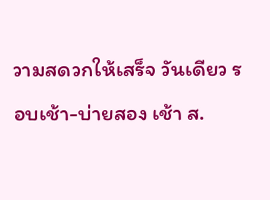วามสดวกให้เสร็จ วันเดียว รอบเช้า-บ่ายสอง เช้า ส.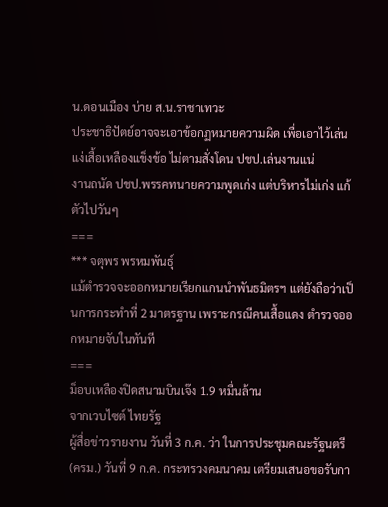น.ดอนเมือง บ่าย ส.น.ราชาเทวะ
ประชาธิปัตย์อาจจะเอาข้อกฏหมายความผิด เพื่อเอาไว้เล่นแง่เสื้อเหลืองแข็งข้อ ไม่ตามสั่งโดน ปชป.เล่นงานแน่
งานถนัด ปชป.พรรคทนายความพูดเก่ง แต่บริหารไม่เก่ง แก้ตัวไปวันๆ
===
*** จตุพร พรหมพันธุ์
แม้ตำรวจจะออกหมายเรียกแกนนำพันธมิตรฯ แต่ยังถือว่าเป็นการกระทำที่ 2 มาตรฐาน เพราะกรณีคนเสื้อแดง ตำรวจออกหมายจับในทันที
===
ม็อบเหลืองปิดสนามบินเจ๊ง 1.9 หมื่นล้าน
จากเวบไซต์ ไทยรัฐ
ผู้สื่อข่าวรายงาน วันที่ 3 ก.ค. ว่า ในการประชุมคณะรัฐนตรี (ครม.) วันที่ 9 ก.ค. กระทรวงคมนาคม เตรียมเสนอขอรับกา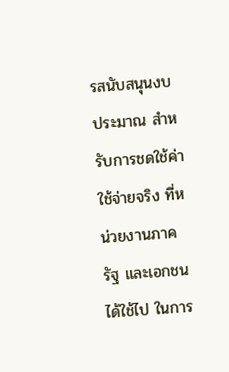รสนับสนุนงบประมาณ สำหรับการชดใช้ค่าใช้จ่ายจริง ที่หน่วยงานภาครัฐ และเอกชน ได้ใช้ไป ในการ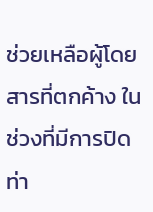ช่วยเหลือผู้โดยสารที่ตกค้าง ในช่วงที่มีการปิดท่า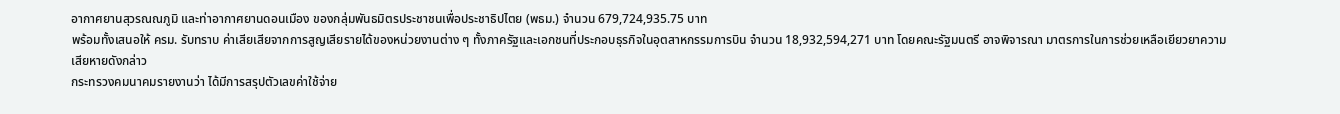อากาศยานสุวรณณภูมิ และท่าอากาศยานดอนเมือง ของกลุ่มพันธมิตรประชาชนเพื่อประชาธิปไตย (พธม.) จำนวน 679,724,935.75 บาท
พร้อมทั้งเสนอให้ ครม. รับทราบ ค่าเสียเสียจากการสูญเสียรายได้ของหน่วยงานต่าง ๆ ทั้งภาครัฐและเอกชนที่ประกอบธุรกิจในอุตสาหกรรมการบิน จำนวน 18,932,594,271 บาท โดยคณะรัฐมนตรี อาจพิจารณา มาตรการในการช่วยเหลือเยียวยาความเสียหายดังกล่าว
กระทรวงคมนาคมรายงานว่า ได้มีการสรุปตัวเลขค่าใช้จ่าย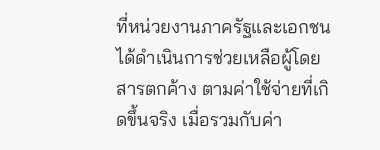ที่หน่วยงานภาครัฐและเอกชน ได้ดำเนินการช่วยเหลือผู้โดยสารตกค้าง ตามค่าใช้จ่ายที่เกิดขึ้นจริง เมื่อรวมกับค่า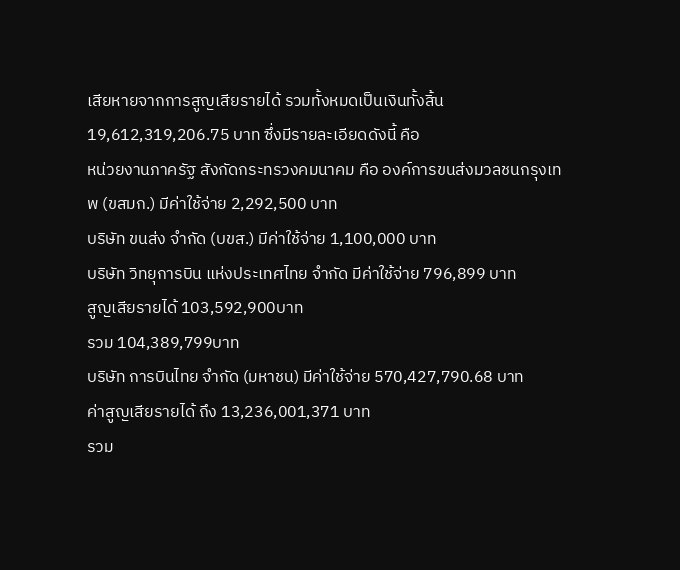เสียหายจากการสูญเสียรายได้ รวมทั้งหมดเป็นเงินทั้งสิ้น 19,612,319,206.75 บาท ซึ่งมีรายละเอียดดังนี้ คือ
หน่วยงานภาครัฐ สังกัดกระทรวงคมนาคม คือ องค์การขนส่งมวลชนกรุงเทพ (ขสมก.) มีค่าใช้จ่าย 2,292,500 บาท
บริษัท ขนส่ง จำกัด (บขส.) มีค่าใช้จ่าย 1,100,000 บาท
บริษัท วิทยุการบิน แห่งประเทศไทย จำกัด มีค่าใช้จ่าย 796,899 บาท
สูญเสียรายได้ 103,592,900บาท
รวม 104,389,799บาท
บริษัท การบินไทย จำกัด (มหาชน) มีค่าใช้จ่าย 570,427,790.68 บาท
ค่าสูญเสียรายได้ ถึง 13,236,001,371 บาท
รวม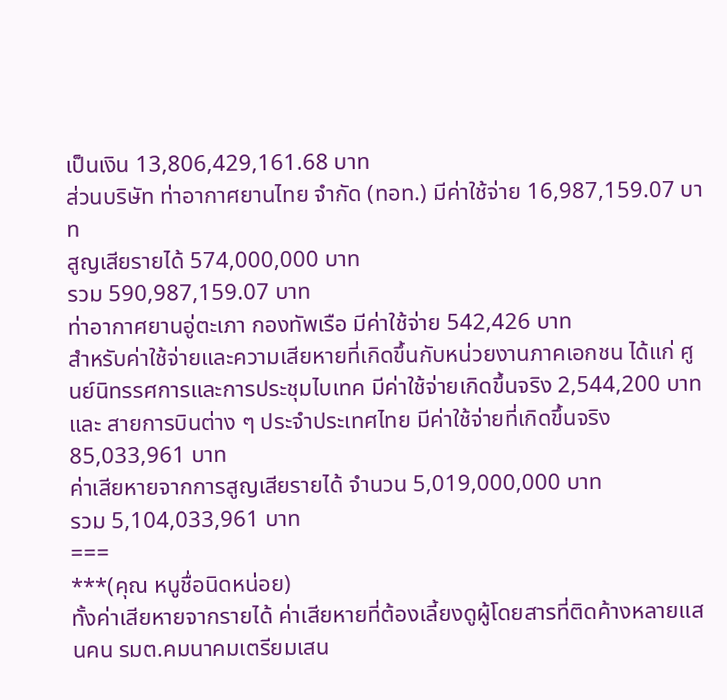เป็นเงิน 13,806,429,161.68 บาท
ส่วนบริษัท ท่าอากาศยานไทย จำกัด (ทอท.) มีค่าใช้จ่าย 16,987,159.07 บาท
สูญเสียรายได้ 574,000,000 บาท
รวม 590,987,159.07 บาท
ท่าอากาศยานอู่ตะเภา กองทัพเรือ มีค่าใช้จ่าย 542,426 บาท
สำหรับค่าใช้จ่ายและความเสียหายที่เกิดขึ้นกับหน่วยงานภาคเอกชน ได้แก่ ศูนย์นิทรรศการและการประชุมไบเทค มีค่าใช้จ่ายเกิดขึ้นจริง 2,544,200 บาท
และ สายการบินต่าง ๆ ประจำประเทศไทย มีค่าใช้จ่ายที่เกิดขึ้นจริง 85,033,961 บาท
ค่าเสียหายจากการสูญเสียรายได้ จำนวน 5,019,000,000 บาท
รวม 5,104,033,961 บาท
===
***(คุณ หนูชื่อนิดหน่อย)
ทั้งค่าเสียหายจากรายได้ ค่าเสียหายที่ต้องเลี้ยงดูผู้โดยสารที่ติดค้างหลายแสนคน รมต.คมนาคมเตรียมเสน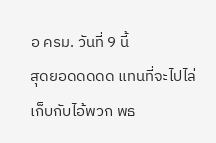อ ครม. วันที่ 9 นี้
สุดยอดดดดด แทนที่จะไปไล่เก็บกับไอ้พวก พธ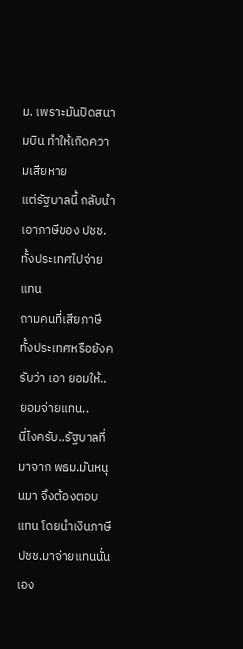ม. เพราะมันปิดสนามบิน ทำให้เกิดความเสียหาย
แต่รัฐบาลนี้ กลับนำเอาภาษีของ ปชช.ทั้งประเทศไปจ่ายแทน
ถามคนที่เสียภาษีทั้งประเทศหรือยังครับว่า เอา ยอมให้..ยอมจ่ายแทน..
นี่ไงครับ..รัฐบาลที่มาจาก พธม.มันหนุนมา จึงต้องตอบแทน โดยนำเงินภาษี ปชช.มาจ่ายแทนนั่นเอง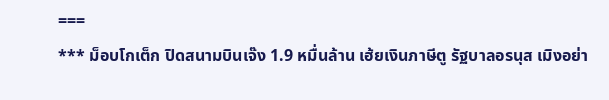===
*** ม็อบโกเต็ก ปิดสนามบินเจ๊ง 1.9 หมื่นล้าน เฮ้ยเงินภาษีตู รัฐบาลอรนุส เมิงอย่า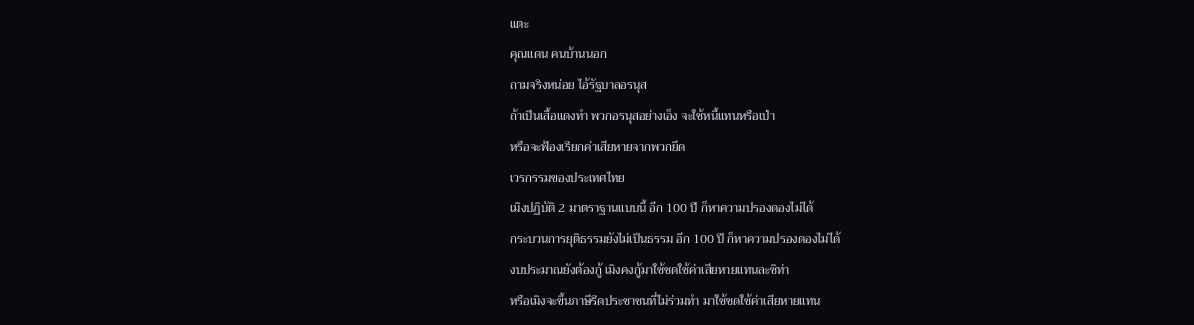แตะ
คุณแดน คนบ้านนอก
ถามจริงหน่อย ไอ้รัฐบาลอรนุส
ถ้าเป็นเสื้อแดงทำ พวกอรนุสอย่างเอ็ง จะใช้หนี้แทนหรือเป่า
หรือจะฟ้องเรียกค่าเสียหายจากพวกยึด
เวรกรรมของประเทศไทย
เมิงปฏิบัติ 2 มาตราฐานแบบนี้ อีก 100 ปี ก็หาความปรองดองไม่ได้
กระบวนการยุติธรรมยังไม่เป็นธรรม อีก 100 ปี ก็หาความปรองดองไม่ได้
งบประมาณยังต้องกู้ เมิงคงกู้มาใช้ชดใช้ค่าเสียหายแทนละซิท่า
หรือเมิงจะขึ้นภาษีรีดประชาชนที่ไม่ร่วมทำ มาใช้ชดใช้ค่าเสียหายแทน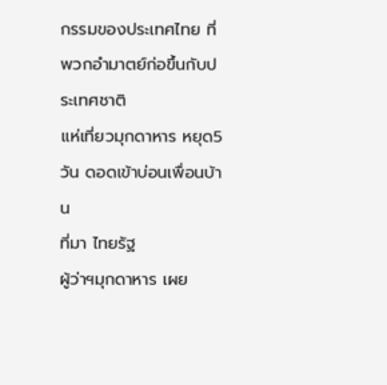กรรมของประเทศไทย ที่พวกอำมาตย์ก่อขึ้นกับประเทศชาติ
แห่เที่ยวมุกดาหาร หยุด5วัน ดอดเข้าบ่อนเพื่อนบ้าน
ที่มา ไทยรัฐ
ผู้ว่าฯมุกดาหาร เผย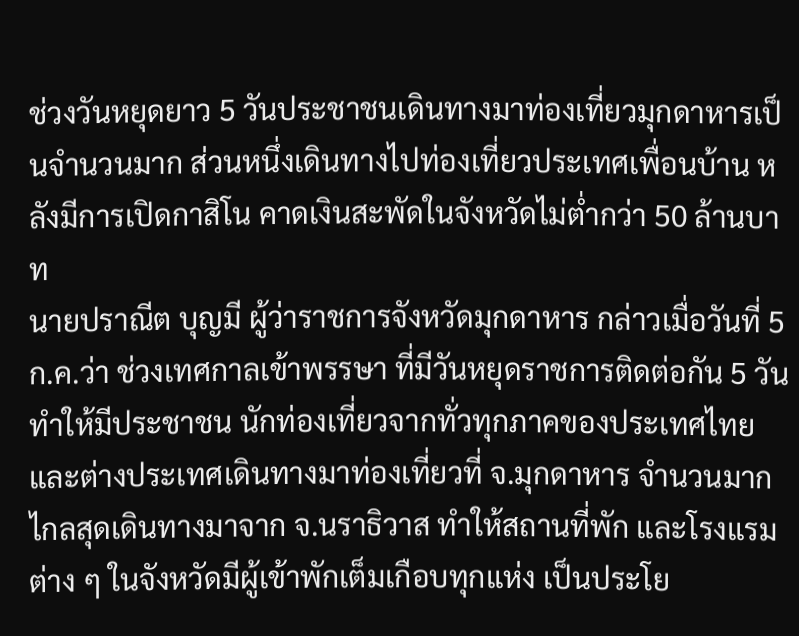ช่วงวันหยุดยาว 5 วันประชาชนเดินทางมาท่องเที่ยวมุกดาหารเป็นจำนวนมาก ส่วนหนึ่งเดินทางไปท่องเที่ยวประเทศเพื่อนบ้าน หลังมีการเปิดกาสิโน คาดเงินสะพัดในจังหวัดไม่ต่ำกว่า 50 ล้านบาท
นายปราณีต บุญมี ผู้ว่าราชการจังหวัดมุกดาหาร กล่าวเมื่อวันที่ 5 ก.ค.ว่า ช่วงเทศกาลเข้าพรรษา ที่มีวันหยุดราชการติดต่อกัน 5 วัน ทำให้มีประชาชน นักท่องเที่ยวจากทั่วทุกภาคของประเทศไทย และต่างประเทศเดินทางมาท่องเที่ยวที่ จ.มุกดาหาร จำนวนมาก ไกลสุดเดินทางมาจาก จ.นราธิวาส ทำให้สถานที่พัก และโรงแรมต่าง ๆ ในจังหวัดมีผู้เข้าพักเต็มเกือบทุกแห่ง เป็นประโย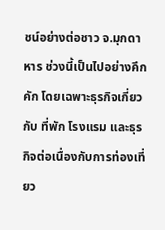ชน์อย่างต่อชาว จ.มุกดาหาร ช่วงนี้เป็นไปอย่างคึกคัก โดยเฉพาะธุรกิจเกี่ยวกับ ที่พัก โรงแรม และธุรกิจต่อเนื่องกับการท่องเที่ยว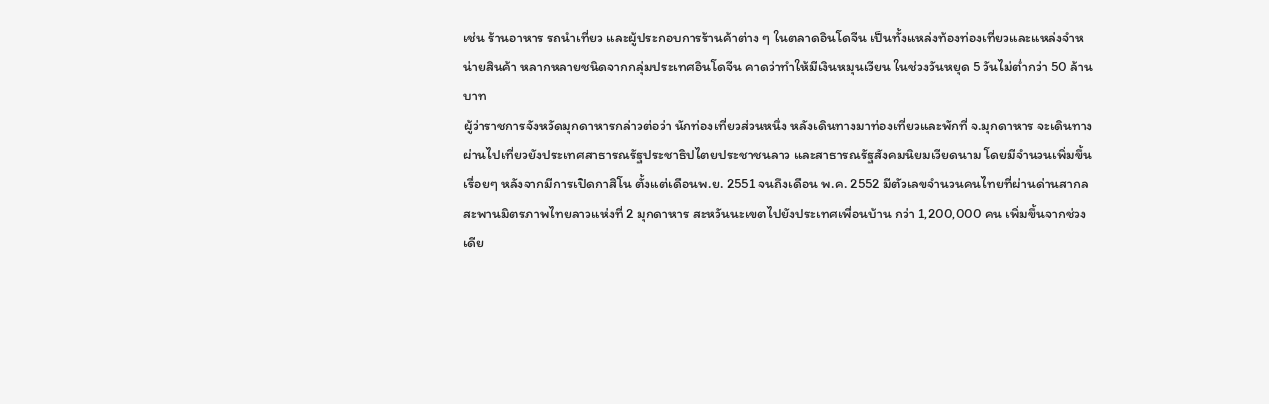เช่น ร้านอาหาร รถนำเที่ยว และผู้ประกอบการร้านค้าต่าง ๆ ในตลาดอินโดจีน เป็นทั้งแหล่งท้องท่องเที่ยวและแหล่งจำหน่ายสินค้า หลากหลายชนิดจากกลุ่มประเทศอินโดจีน คาดว่าทำให้มีเงินหมุนเวียน ในช่วงวันหยุด 5 วันไม่ต่ำกว่า 50 ล้านบาท
ผู้ว่าราชการจังหวัดมุกดาหารกล่าวต่อว่า นักท่องเที่ยวส่วนหนึ่ง หลังเดินทางมาท่องเที่ยวและพักที่ จ.มุกดาหาร จะเดินทางผ่านไปเที่ยวยังประเทศสาธารณรัฐประชาธิปไตยประชาชนลาว และสาธารณรัฐสังคมนิยมเวียดนาม โดยมีจำนวนเพิ่มขึ้นเรื่อยๆ หลังจากมีการเปิดกาสิโน ตั้งแต่เดือนพ.ย. 2551 จนถึงเดือน พ.ค. 2552 มีตัวเลขจำนวนคนไทยที่ผ่านด่านสากลสะพานมิตรภาพไทยลาวแห่งที่ 2 มุกดาหาร สะหวันนะเขตไปยังประเทศเพื่อนบ้าน กว่า 1,200,000 คน เพิ่มขึ้นจากช่วงเดีย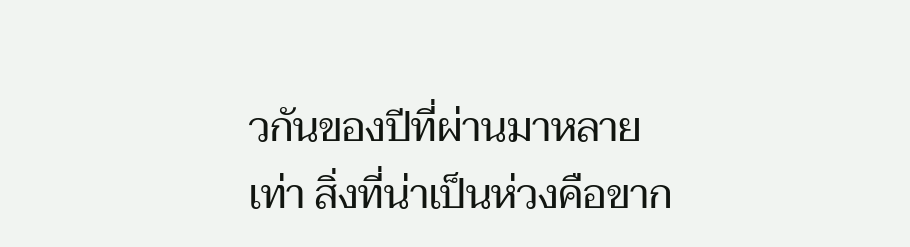วกันของปีที่ผ่านมาหลายเท่า สิ่งที่น่าเป็นห่วงคือขาก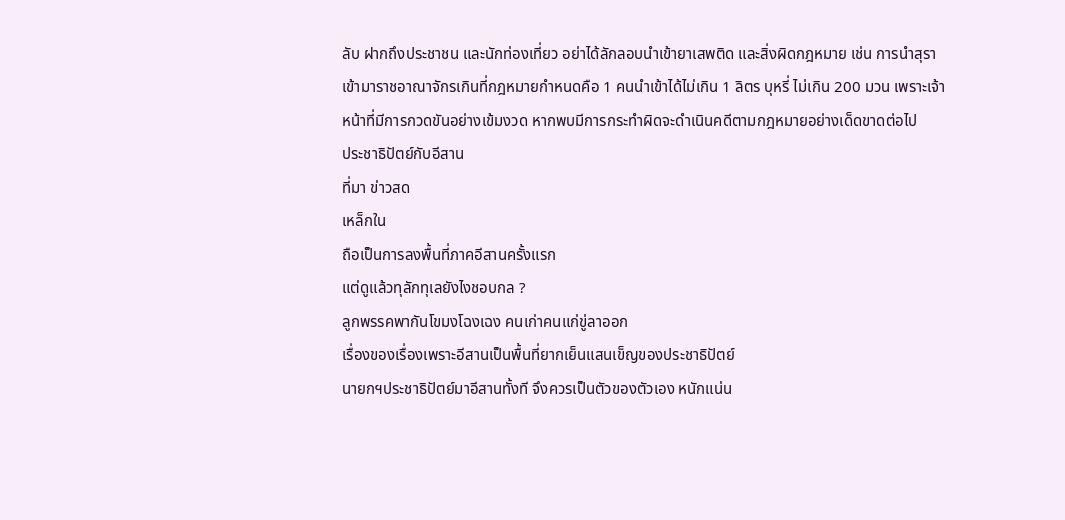ลับ ฝากถึงประชาชน และนักท่องเที่ยว อย่าได้ลักลอบนำเข้ายาเสพติด และสิ่งผิดกฎหมาย เช่น การนำสุรา เข้ามาราชอาณาจักรเกินที่กฎหมายกำหนดคือ 1 คนนำเข้าได้ไม่เกิน 1 ลิตร บุหรี่ ไม่เกิน 200 มวน เพราะเจ้าหน้าที่มีการกวดขันอย่างเข้มงวด หากพบมีการกระทำผิดจะดำเนินคดีตามกฎหมายอย่างเด็ดขาดต่อไป
ประชาธิปัตย์กับอีสาน
ที่มา ข่าวสด
เหล็กใน
ถือเป็นการลงพื้นที่ภาคอีสานครั้งแรก
แต่ดูแล้วทุลักทุเลยังไงชอบกล ?
ลูกพรรคพากันโขมงโฉงเฉง คนเก่าคนแก่ขู่ลาออก
เรื่องของเรื่องเพราะอีสานเป็นพื้นที่ยากเย็นแสนเข็ญของประชาธิปัตย์
นายกฯประชาธิปัตย์มาอีสานทั้งที จึงควรเป็นตัวของตัวเอง หนักแน่น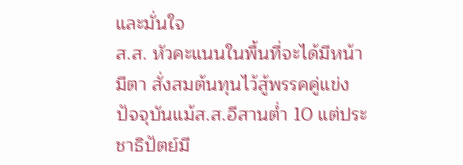และมั่นใจ
ส.ส. หัวคะแนนในพื้นที่จะได้มีหน้า มีตา สั่งสมต้นทุนไว้สู้พรรคคู่แข่ง
ปัจจุบันแม้ส.ส.อีสานต่ำ 10 แต่ประชาธิปัตย์มี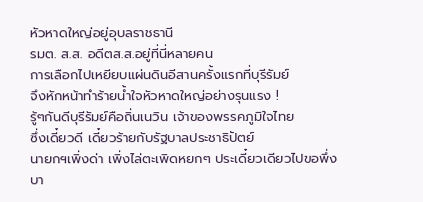หัวหาดใหญ่อยู่อุบลราชธานี
รมต. ส.ส. อดีตส.ส.อยู่ที่นี่หลายคน
การเลือกไปเหยียบแผ่นดินอีสานครั้งแรกที่บุรีรัมย์
จึงหักหน้าทำร้ายน้ำใจหัวหาดใหญ่อย่างรุนแรง !
รู้ๆกันดีบุรีรัมย์คือถิ่นเนวิน เจ้าของพรรคภูมิใจไทย
ซึ่งเดี๋ยวดี เดี๋ยวร้ายกับรัฐบาลประชาธิปัตย์
นายกฯเพิ่งด่า เพิ่งไล่ตะเพิดหยกๆ ประเดี๋ยวเดียวไปขอพึ่งบา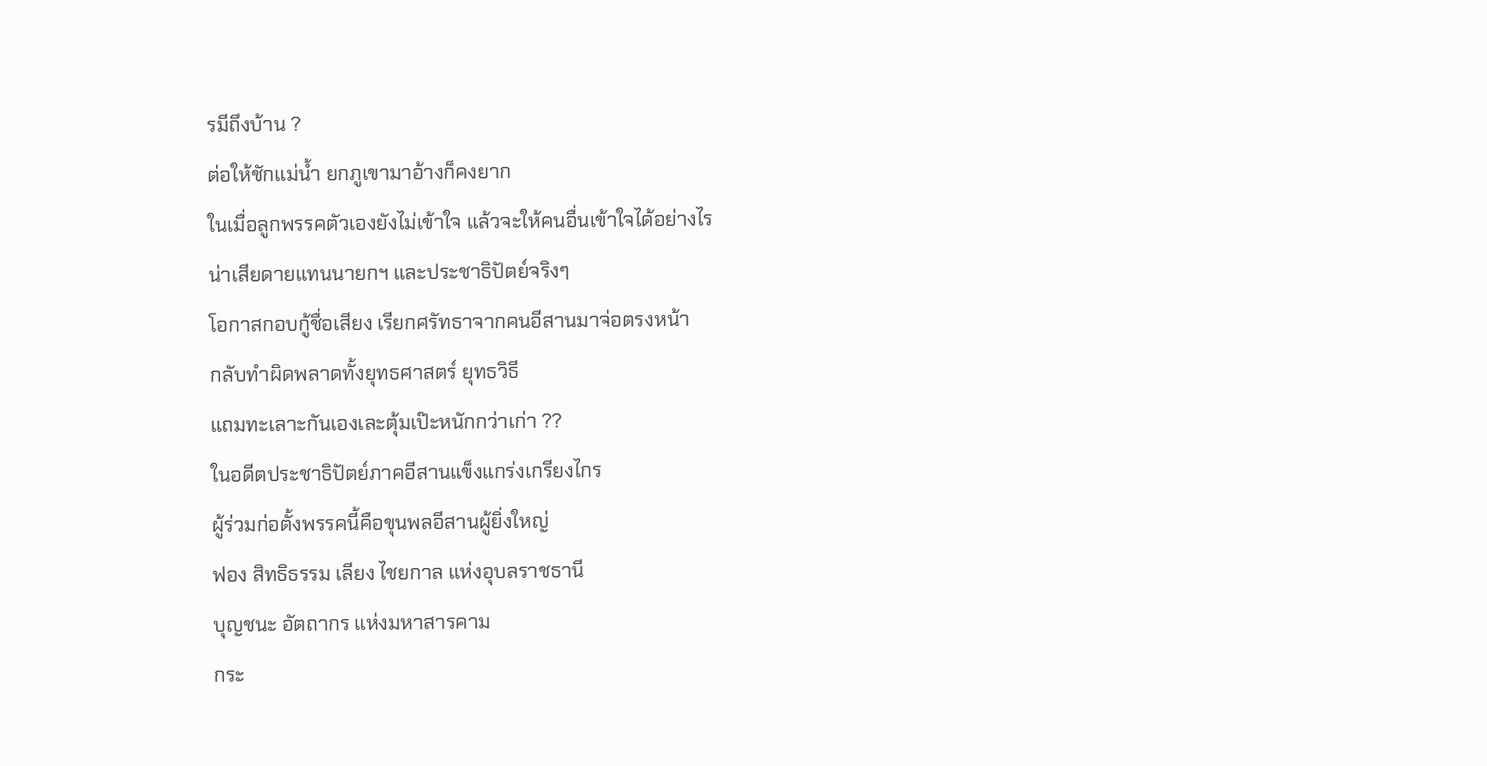รมีถึงบ้าน ?
ต่อให้ชักแม่น้ำ ยกภูเขามาอ้างก็คงยาก
ในเมื่อลูกพรรคตัวเองยังไม่เข้าใจ แล้วจะให้คนอื่นเข้าใจได้อย่างไร
น่าเสียดายแทนนายกฯ และประชาธิปัตย์จริงๆ
โอกาสกอบกู้ชื่อเสียง เรียกศรัทธาจากคนอีสานมาจ่อตรงหน้า
กลับทำผิดพลาดทั้งยุทธศาสตร์ ยุทธวิธี
แถมทะเลาะกันเองเละตุ้มเป๊ะหนักกว่าเก่า ??
ในอดีตประชาธิปัตย์ภาคอีสานแข็งแกร่งเกรียงไกร
ผู้ร่วมก่อตั้งพรรคนี้คือขุนพลอีสานผู้ยิ่งใหญ่
ฟอง สิทธิธรรม เลียง ไชยกาล แห่งอุบลราชธานี
บุญชนะ อัตถากร แห่งมหาสารคาม
กระ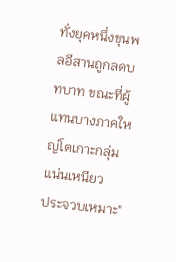ทั่งยุคหนึ่งขุนพลอีสานถูกลดบทบาท ขณะที่ผู้แทนบางภาคใหญ่โตเกาะกลุ่มแน่นเหนียว
ประจวบเหมาะ"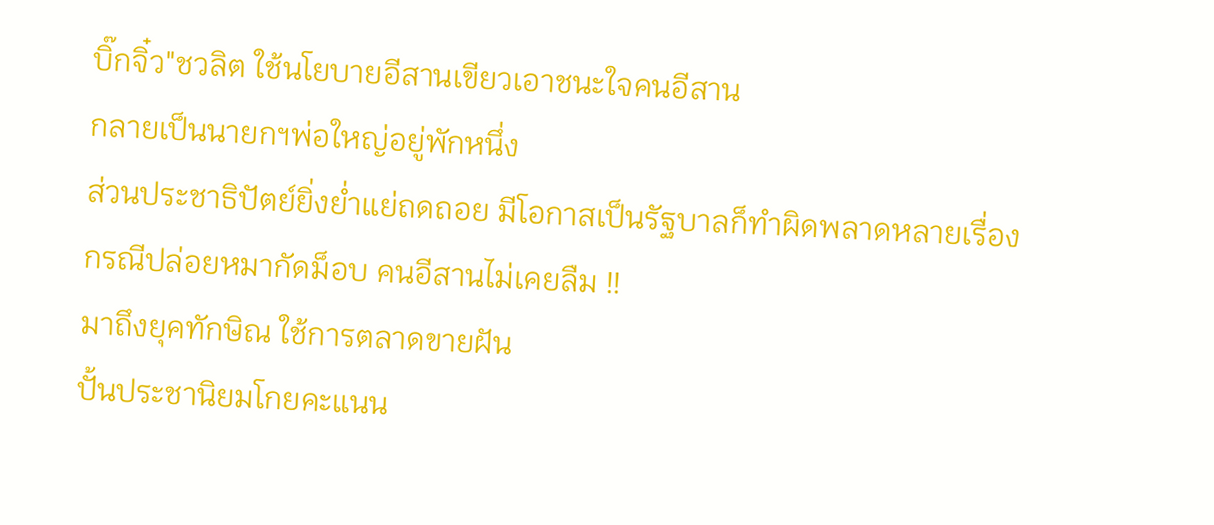บิ๊กจิ๋ว"ชวลิต ใช้นโยบายอีสานเขียวเอาชนะใจคนอีสาน
กลายเป็นนายกฯพ่อใหญ่อยู่พักหนึ่ง
ส่วนประชาธิปัตย์ยิ่งย่ำแย่ถดถอย มีโอกาสเป็นรัฐบาลก็ทำผิดพลาดหลายเรื่อง
กรณีปล่อยหมากัดม็อบ คนอีสานไม่เคยลืม !!
มาถึงยุคทักษิณ ใช้การตลาดขายฝัน
ปั้นประชานิยมโกยคะแนน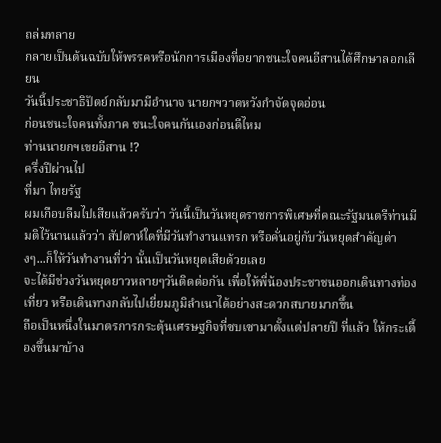ถล่มทลาย
กลายเป็นต้นฉบับให้พรรคหรือนักการเมืองที่อยากชนะใจคนอีสานได้ศึกษาลอกเลียน
วันนี้ประชาธิปัตย์กลับมามีอำนาจ นายกฯวาดหวังกำจัดจุดอ่อน
ก่อนชนะใจคนทั้งภาค ชนะใจคนกันเองก่อนดีไหม
ท่านนายกฯเขยอีสาน !?
ครึ่งปีผ่านไป
ที่มา ไทยรัฐ
ผมเกือบลืมไปเสียแล้วครับว่า วันนี้เป็นวันหยุดราชการพิเศษที่คณะรัฐมนตรีท่านมีมติไว้นานแล้วว่า สัปดาห์ใดที่มีวันทำงานแทรก หรือคั่นอยู่กับวันหยุดสำคัญต่างๆ...ก็ให้วันทำงานที่ว่า นั้นเป็นวันหยุดเสียด้วยเลย
จะได้มีช่วงวันหยุดยาวหลายๆวันติดต่อกัน เพื่อให้พี่น้องประชาชนออกเดินทางท่องเที่ยว หรือเดินทางกลับไปเยี่ยมภูมิลำเนาได้อย่างสะดวกสบายมากขึ้น
ถือเป็นหนึ่งในมาตรการกระตุ้นเศรษฐกิจที่ซบเซามาตั้งแต่ปลายปี ที่แล้ว ให้กระเตื้องขึ้นมาบ้าง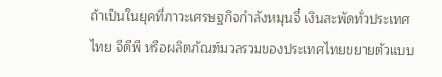ถ้าเป็นในยุคที่ภาวะเศรษฐกิจกำลังหมุนจี๋ เงินสะพัดทั่วประเทศไทย จีดีพี หรือผลิตภัณฑ์มวลรวมของประเทศไทยขยายตัวแบบ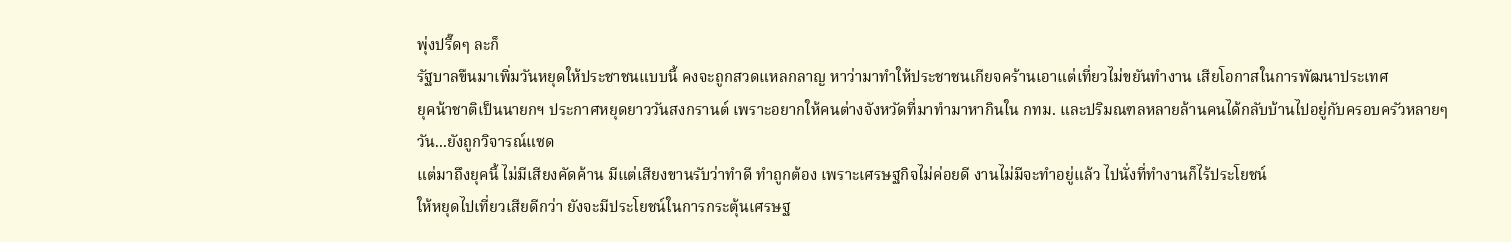พุ่งปรี๊ดๆ ละก็
รัฐบาลขืนมาเพิ่มวันหยุดให้ประชาชนแบบนี้ คงจะถูกสวดแหลกลาญ หาว่ามาทำให้ประชาชนเกียจคร้านเอาแต่เที่ยวไม่ขยันทำงาน เสียโอกาสในการพัฒนาประเทศ
ยุคน้าชาติเป็นนายกฯ ประกาศหยุดยาววันสงกรานต์ เพราะอยากให้คนต่างจังหวัดที่มาทำมาหากินใน กทม. และปริมณฑลหลายล้านคนได้กลับบ้านไปอยู่กับครอบครัวหลายๆวัน...ยังถูกวิจารณ์แซด
แต่มาถึงยุคนี้ ไม่มีเสียงคัดค้าน มีแต่เสียงขานรับว่าทำดี ทำถูกต้อง เพราะเศรษฐกิจไม่ค่อยดี งานไม่มีจะทำอยู่แล้ว ไปนั่งที่ทำงานก็ไร้ประโยชน์
ให้หยุดไปเที่ยวเสียดีกว่า ยังจะมีประโยชน์ในการกระตุ้นเศรษฐ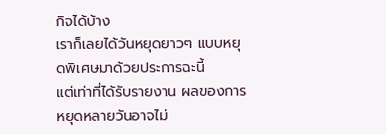กิจได้บ้าง
เราก็เลยได้วันหยุดยาวๆ แบบหยุดพิเศษมาด้วยประการฉะนี้
แต่เท่าที่ได้รับรายงาน ผลของการหยุดหลายวันอาจไม่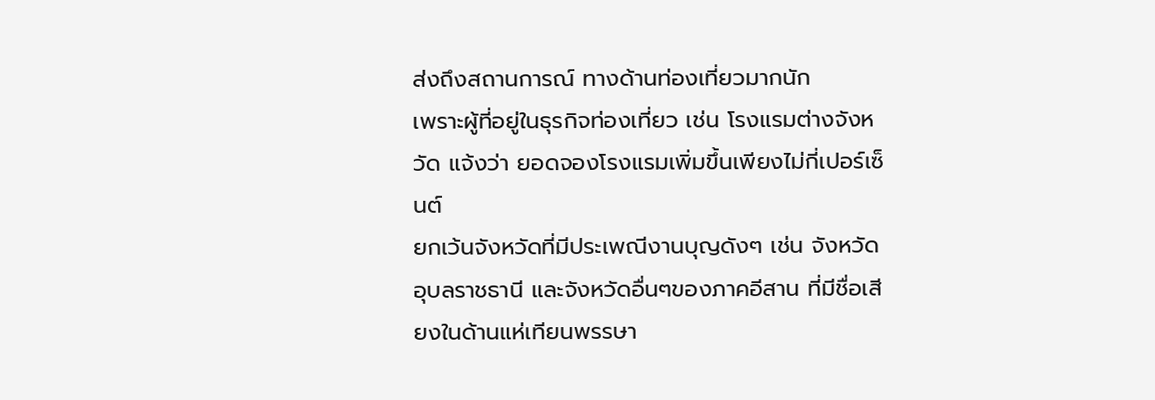ส่งถึงสถานการณ์ ทางด้านท่องเที่ยวมากนัก
เพราะผู้ที่อยู่ในธุรกิจท่องเที่ยว เช่น โรงแรมต่างจังหวัด แจ้งว่า ยอดจองโรงแรมเพิ่มขึ้นเพียงไม่กี่เปอร์เซ็นต์
ยกเว้นจังหวัดที่มีประเพณีงานบุญดังๆ เช่น จังหวัดอุบลราชธานี และจังหวัดอื่นๆของภาคอีสาน ที่มีชื่อเสียงในด้านแห่เทียนพรรษา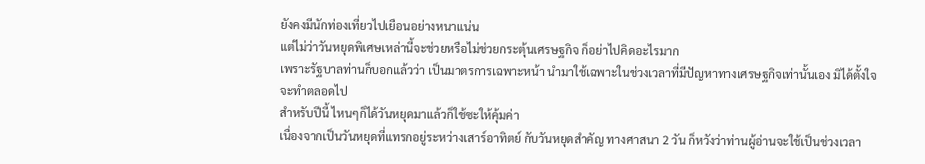ยังคงมีนักท่องเที่ยวไปเยือนอย่างหนาแน่น
แต่ไม่ว่าวันหยุดพิเศษเหล่านี้จะช่วยหรือไม่ช่วยกระตุ้นเศรษฐกิจ ก็อย่าไปคิดอะไรมาก
เพราะรัฐบาลท่านก็บอกแล้วว่า เป็นมาตรการเฉพาะหน้า นำมาใช้เฉพาะในช่วงเวลาที่มีปัญหาทางเศรษฐกิจเท่านั้นเอง มิได้ตั้งใจจะทำตลอดไป
สำหรับปีนี้ ไหนๆก็ได้วันหยุดมาแล้วก็ใช้ซะให้คุ้มค่า
เนื่องจากเป็นวันหยุดที่แทรกอยู่ระหว่างเสาร์อาทิตย์ กับวันหยุดสำคัญ ทางศาสนา 2 วัน ก็หวังว่าท่านผู้อ่านจะใช้เป็นช่วงเวลา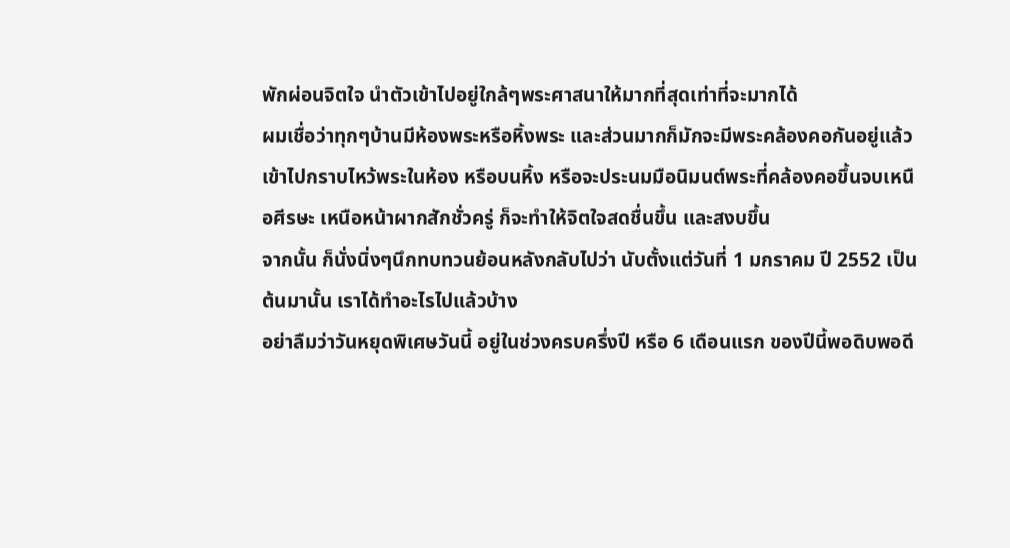พักผ่อนจิตใจ นำตัวเข้าไปอยู่ใกล้ๆพระศาสนาให้มากที่สุดเท่าที่จะมากได้
ผมเชื่อว่าทุกๆบ้านมีห้องพระหรือหิ้งพระ และส่วนมากก็มักจะมีพระคล้องคอกันอยู่แล้ว
เข้าไปกราบไหว้พระในห้อง หรือบนหิ้ง หรือจะประนมมือนิมนต์พระที่คล้องคอขึ้นจบเหนือศีรษะ เหนือหน้าผากสักชั่วครู่ ก็จะทำให้จิตใจสดชื่นขึ้น และสงบขึ้น
จากนั้น ก็นั่งนิ่งๆนึกทบทวนย้อนหลังกลับไปว่า นับตั้งแต่วันที่ 1 มกราคม ปี 2552 เป็นต้นมานั้น เราได้ทำอะไรไปแล้วบ้าง
อย่าลืมว่าวันหยุดพิเศษวันนี้ อยู่ในช่วงครบครึ่งปี หรือ 6 เดือนแรก ของปีนี้พอดิบพอดี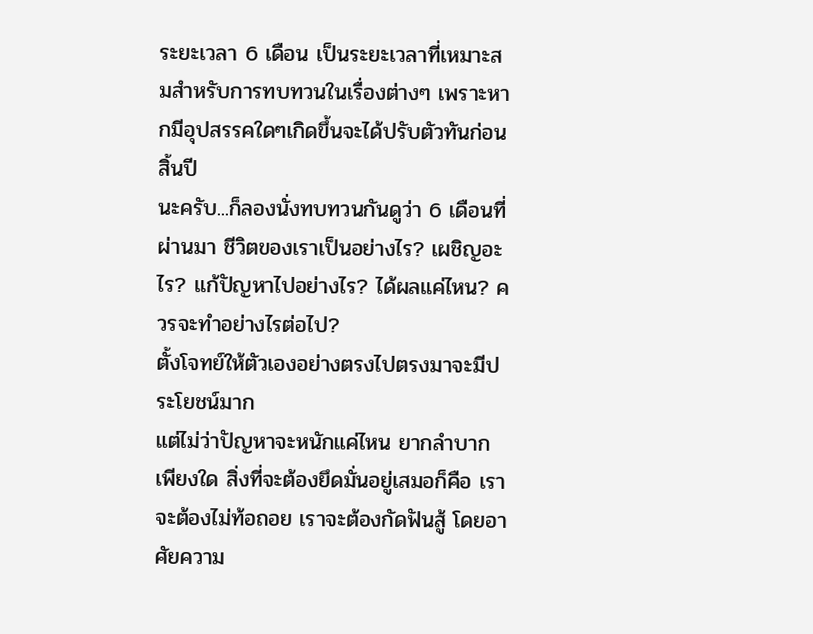ระยะเวลา 6 เดือน เป็นระยะเวลาที่เหมาะสมสำหรับการทบทวนในเรื่องต่างๆ เพราะหากมีอุปสรรคใดๆเกิดขึ้นจะได้ปรับตัวทันก่อนสิ้นปี
นะครับ...ก็ลองนั่งทบทวนกันดูว่า 6 เดือนที่ผ่านมา ชีวิตของเราเป็นอย่างไร? เผชิญอะไร? แก้ปัญหาไปอย่างไร? ได้ผลแค่ไหน? ควรจะทำอย่างไรต่อไป?
ตั้งโจทย์ให้ตัวเองอย่างตรงไปตรงมาจะมีประโยชน์มาก
แต่ไม่ว่าปัญหาจะหนักแค่ไหน ยากลำบากเพียงใด สิ่งที่จะต้องยึดมั่นอยู่เสมอก็คือ เราจะต้องไม่ท้อถอย เราจะต้องกัดฟันสู้ โดยอาศัยความ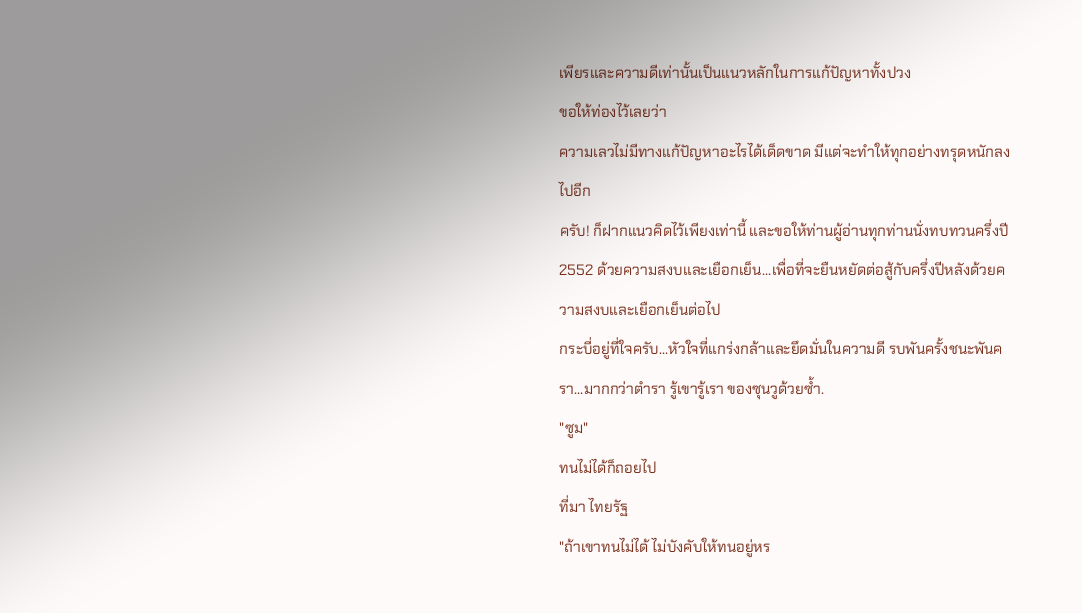เพียรและความดีเท่านั้นเป็นแนวหลักในการแก้ปัญหาทั้งปวง
ขอให้ท่องไว้เลยว่า
ความเลวไม่มีทางแก้ปัญหาอะไรได้เด็ดขาด มีแต่จะทำให้ทุกอย่างทรุดหนักลงไปอีก
ครับ! ก็ฝากแนวคิดไว้เพียงเท่านี้ และขอให้ท่านผู้อ่านทุกท่านนั่งทบทวนครึ่งปี 2552 ด้วยความสงบและเยือกเย็น...เพื่อที่จะยืนหยัดต่อสู้กับครึ่งปีหลังด้วยความสงบและเยือกเย็นต่อไป
กระบี่อยู่ที่ใจครับ...หัวใจที่แกร่งกล้าและยึดมั่นในความดี รบพันครั้งชนะพันครา...มากกว่าตำรา รู้เขารู้เรา ของซุนวูด้วยซ้ำ.
"ซูม"
ทนไม่ได้ก็ถอยไป
ที่มา ไทยรัฐ
"ถ้าเขาทนไม่ได้ ไม่บังคับให้ทนอยู่หร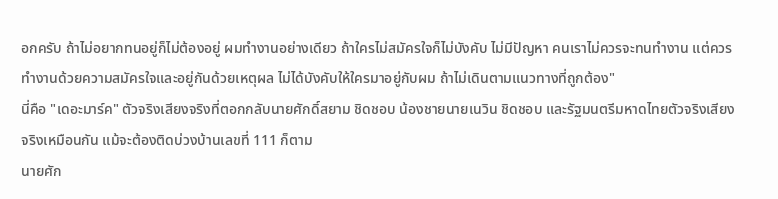อกครับ ถ้าไม่อยากทนอยู่ก็ไม่ต้องอยู่ ผมทำงานอย่างเดียว ถ้าใครไม่สมัครใจก็ไม่บังคับ ไม่มีปัญหา คนเราไม่ควรจะทนทำงาน แต่ควรทำงานด้วยความสมัครใจและอยู่กันด้วยเหตุผล ไม่ได้บังคับให้ใครมาอยู่กับผม ถ้าไม่เดินตามแนวทางที่ถูกต้อง"
นี่คือ "เดอะมาร์ค" ตัวจริงเสียงจริงที่ตอกกลับนายศักดิ์สยาม ชิดชอบ น้องชายนายเนวิน ชิดชอบ และรัฐมนตรีมหาดไทยตัวจริงเสียงจริงเหมือนกัน แม้จะต้องติดบ่วงบ้านเลขที่ 111 ก็ตาม
นายศัก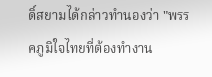ดิ์สยามได้กล่าวทำนองว่า "พรรคภูมิใจไทยที่ต้องทำงาน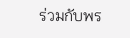ร่วมกับพร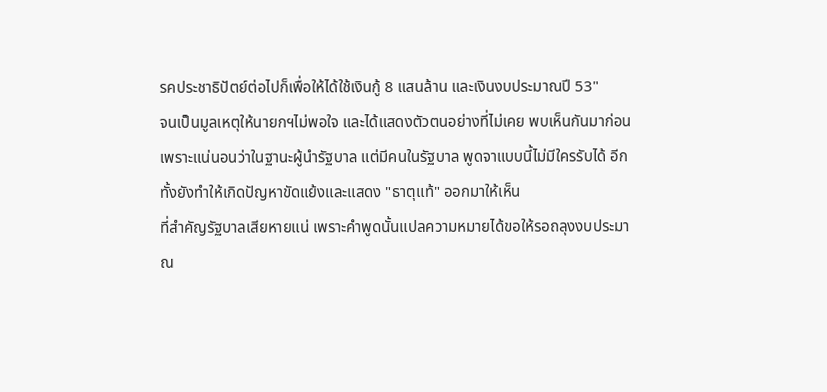รคประชาธิปัตย์ต่อไปก็เพื่อให้ได้ใช้เงินกู้ 8 แสนล้าน และเงินงบประมาณปี 53"
จนเป็นมูลเหตุให้นายกฯไม่พอใจ และได้แสดงตัวตนอย่างที่ไม่เคย พบเห็นกันมาก่อน เพราะแน่นอนว่าในฐานะผู้นำรัฐบาล แต่มีคนในรัฐบาล พูดจาแบบนี้ไม่มีใครรับได้ อีกทั้งยังทำให้เกิดปัญหาขัดแย้งและแสดง "ธาตุแท้" ออกมาให้เห็น
ที่สำคัญรัฐบาลเสียหายแน่ เพราะคำพูดนั้นแปลความหมายได้ขอให้รอถลุงงบประมาณ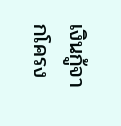เงินกู้จากโครง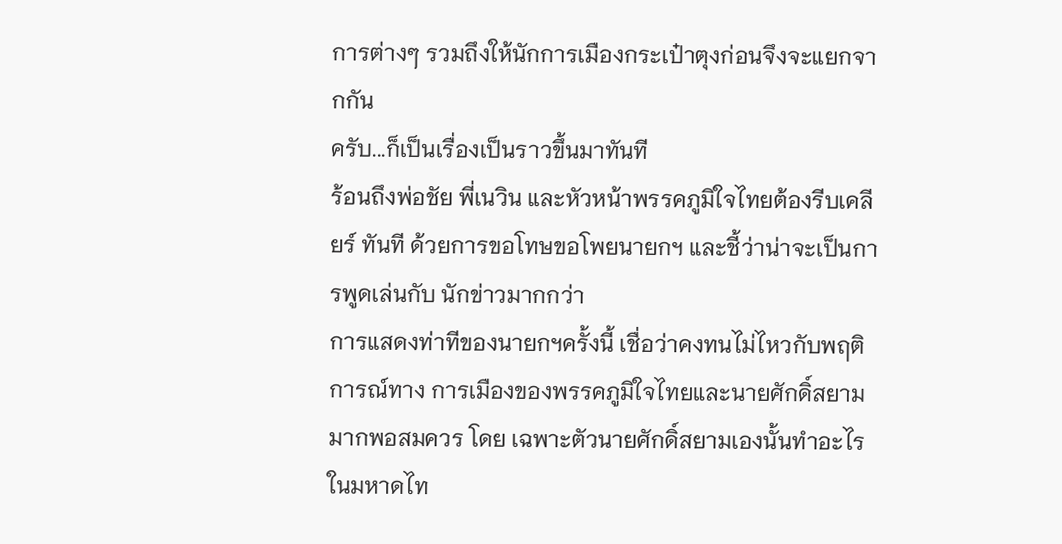การต่างๆ รวมถึงให้นักการเมืองกระเป๋าตุงก่อนจึงจะแยกจากกัน
ครับ...ก็เป็นเรื่องเป็นราวขึ้นมาทันที
ร้อนถึงพ่อชัย พี่เนวิน และหัวหน้าพรรคภูมิใจไทยต้องรีบเคลียร์ ทันที ด้วยการขอโทษขอโพยนายกฯ และชี้ว่าน่าจะเป็นการพูดเล่นกับ นักข่าวมากกว่า
การแสดงท่าทีของนายกฯครั้งนี้ เชื่อว่าคงทนไม่ไหวกับพฤติการณ์ทาง การเมืองของพรรคภูมิใจไทยและนายศักดิ์สยามมากพอสมควร โดย เฉพาะตัวนายศักดิ์สยามเองนั้นทำอะไรในมหาดไท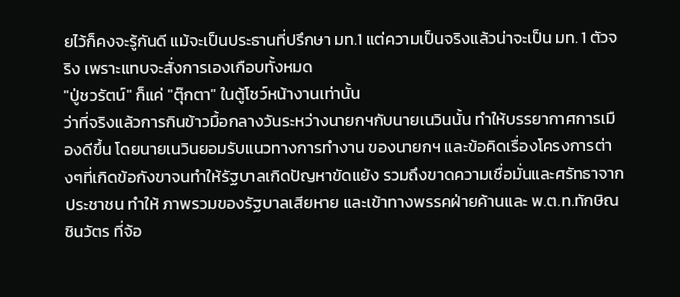ยไว้ก็คงจะรู้กันดี แม้จะเป็นประธานที่ปรึกษา มท.1 แต่ความเป็นจริงแล้วน่าจะเป็น มท. 1 ตัวจริง เพราะแทบจะสั่งการเองเกือบทั้งหมด
"ปู่ชวรัตน์" ก็แค่ "ตุ๊กตา" ในตู้โชว์หน้างานเท่านั้น
ว่าที่จริงแล้วการกินข้าวมื้อกลางวันระหว่างนายกฯกับนายเนวินนั้น ทำให้บรรยากาศการเมืองดีขึ้น โดยนายเนวินยอมรับแนวทางการทำงาน ของนายกฯ และข้อคิดเรื่องโครงการต่างๆที่เกิดข้อกังขาจนทำให้รัฐบาลเกิดปัญหาขัดแย้ง รวมถึงขาดความเชื่อมั่นและศรัทธาจากประชาชน ทำให้ ภาพรวมของรัฐบาลเสียหาย และเข้าทางพรรคฝ่ายค้านและ พ.ต.ท.ทักษิณ ชินวัตร ที่จ้อ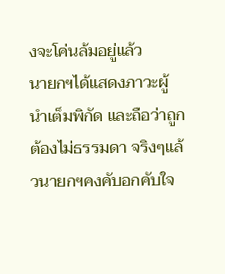งจะโค่นล้มอยู่แล้ว
นายกฯได้แสดงภาวะผู้นำเต็มพิกัด และถือว่าถูกต้องไม่ธรรมดา จริงๆแล้วนายกฯคงคับอกคับใจ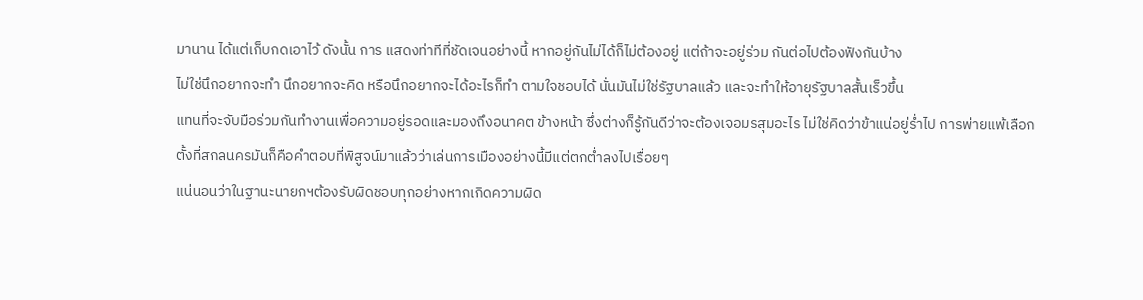มานาน ได้แต่เก็บกดเอาไว้ ดังนั้น การ แสดงท่าทีที่ชัดเจนอย่างนี้ หากอยู่กันไม่ได้ก็ไม่ต้องอยู่ แต่ถ้าจะอยู่ร่วม กันต่อไปต้องฟังกันบ้าง
ไม่ใช่นึกอยากจะทำ นึกอยากจะคิด หรือนึกอยากจะได้อะไรก็ทำ ตามใจชอบได้ นั่นมันไม่ใช่รัฐบาลแล้ว และจะทำให้อายุรัฐบาลสั้นเร็วขึ้น
แทนที่จะจับมือร่วมกันทำงานเพื่อความอยู่รอดและมองถึงอนาคต ข้างหน้า ซึ่งต่างก็รู้กันดีว่าจะต้องเจอมรสุมอะไร ไม่ใช่คิดว่าข้าแน่อยู่ร่ำไป การพ่ายแพ้เลือกตั้งที่สกลนครมันก็คือคำตอบที่พิสูจน์มาแล้วว่าเล่นการเมืองอย่างนี้มีแต่ตกต่ำลงไปเรื่อยๆ
แน่นอนว่าในฐานะนายกฯต้องรับผิดชอบทุกอย่างหากเกิดความผิด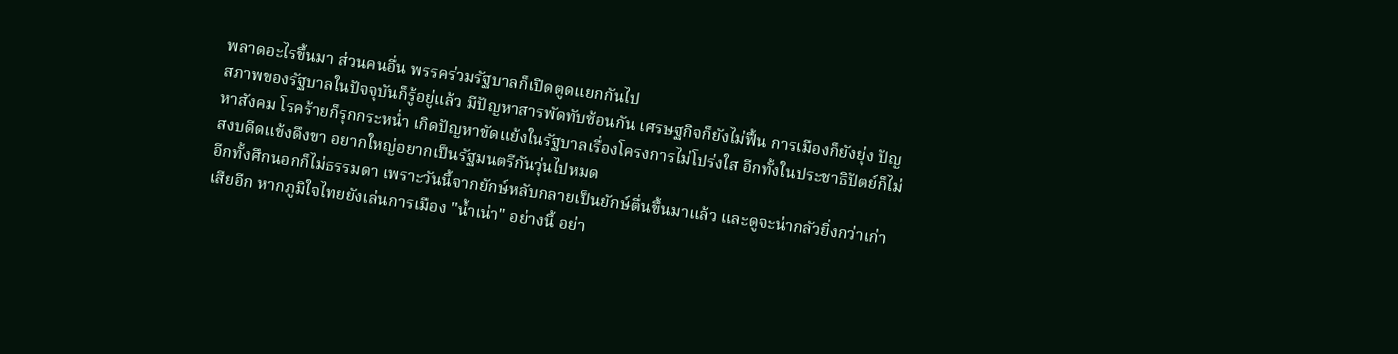พลาดอะไรขึ้นมา ส่วนคนอื่น พรรคร่วมรัฐบาลก็เปิดตูดแยกกันไป
สภาพของรัฐบาลในปัจจุบันก็รู้อยู่แล้ว มีปัญหาสารพัดทับซ้อนกัน เศรษฐกิจก็ยังไม่ฟื้น การเมืองก็ยังยุ่ง ปัญหาสังคม โรคร้ายก็รุกกระหน่ำ เกิดปัญหาขัดแย้งในรัฐบาลเรื่องโครงการไม่โปร่งใส อีกทั้งในประชาธิปัตย์ก็ไม่สงบดีดแข้งดึงขา อยากใหญ่อยากเป็นรัฐมนตรีกันวุ่นไปหมด
อีกทั้งศึกนอกก็ไม่ธรรมดา เพราะวันนี้จากยักษ์หลับกลายเป็นยักษ์ตื่นขึ้นมาแล้ว และดูจะน่ากลัวยิ่งกว่าเก่าเสียอีก หากภูมิใจไทยยังเล่นการเมือง "น้ำเน่า" อย่างนี้ อย่า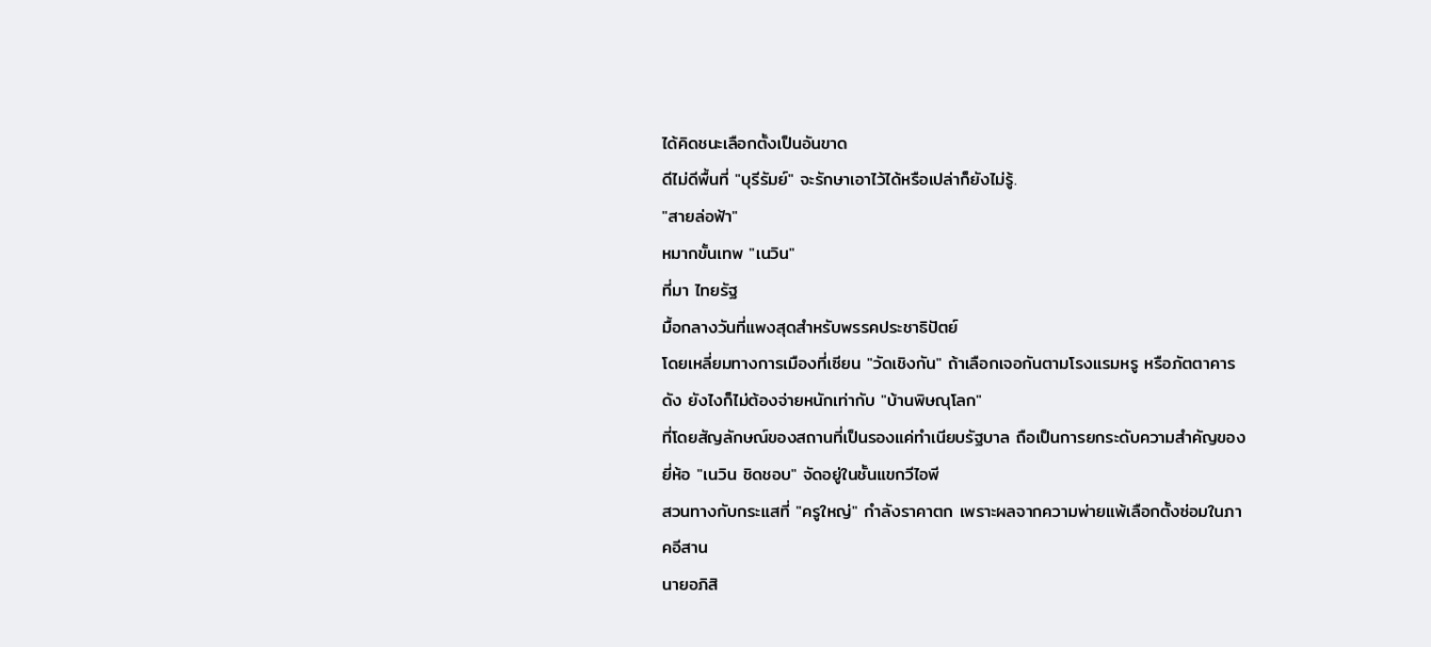ได้คิดชนะเลือกตั้งเป็นอันขาด
ดีไม่ดีพื้นที่ "บุรีรัมย์" จะรักษาเอาไว้ได้หรือเปล่าก็ยังไม่รู้.
"สายล่อฟ้า"
หมากขั้นเทพ "เนวิน"
ที่มา ไทยรัฐ
มื้อกลางวันที่แพงสุดสำหรับพรรคประชาธิปัตย์
โดยเหลี่ยมทางการเมืองที่เซียน "วัดเชิงกัน" ถ้าเลือกเจอกันตามโรงแรมหรู หรือภัตตาคารดัง ยังไงก็ไม่ต้องจ่ายหนักเท่ากับ "บ้านพิษณุโลก"
ที่โดยสัญลักษณ์ของสถานที่เป็นรองแค่ทำเนียบรัฐบาล ถือเป็นการยกระดับความสำคัญของยี่ห้อ "เนวิน ชิดชอบ" จัดอยู่ในชั้นแขกวีไอพี
สวนทางกับกระแสที่ "ครูใหญ่" กำลังราคาตก เพราะผลจากความพ่ายแพ้เลือกตั้งซ่อมในภาคอีสาน
นายอภิสิ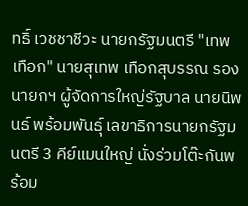ทธิ์ เวชชาชีวะ นายกรัฐมนตรี "เทพเทือก" นายสุเทพ เทือกสุบรรณ รองนายกฯ ผู้จัดการใหญ่รัฐบาล นายนิพนธ์ พร้อมพันธุ์ เลขาธิการนายกรัฐมนตรี 3 คีย์แมนใหญ่ นั่งร่วมโต๊ะกันพร้อม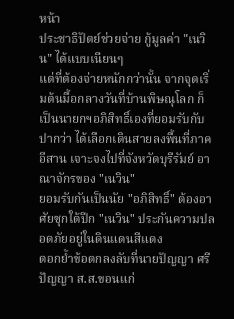หน้า
ประชาธิปัตย์ช่วยจ่าย กู้มูลค่า "เนวิน" ได้แบบเนียนๆ
แต่ที่ต้องจ่ายหนักกว่านั้น จากจุดเริ่มต้นมื้อกลางวันที่บ้านพิษณุโลก ก็เป็นนายกฯอภิสิทธิ์เองที่ยอมรับกับปากว่า ได้เลือกเดินสายลงพื้นที่ภาคอีสาน เจาะจงไปที่จังหวัดบุรีรัมย์ อาณาจักรของ "เนวิน"
ยอมรับกันเป็นนัย "อภิสิทธิ์" ต้องอาศัยซุกใต้ปีก "เนวิน" ประกันความปลอดภัยอยู่ในดินแดนสีแดง
ตอกย้ำข้อตกลงลับที่นายปัญญา ศรีปัญญา ส.ส.ขอนแก่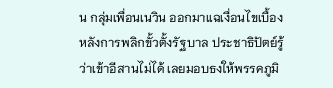น กลุ่มเพื่อนเนวิน ออกมาแฉเงื่อนไขเบื้องหลังการพลิกขั้วตั้งรัฐบาล ประชาธิปัตย์รู้ว่าเข้าอีสานไม่ได้ เลยมอบธงให้พรรคภูมิ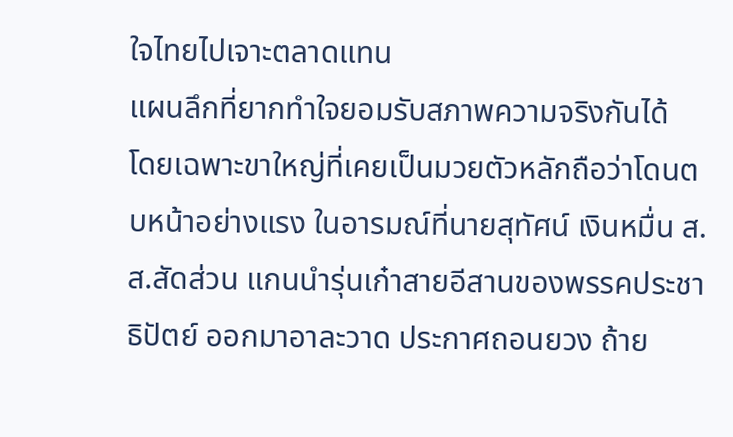ใจไทยไปเจาะตลาดแทน
แผนลึกที่ยากทำใจยอมรับสภาพความจริงกันได้
โดยเฉพาะขาใหญ่ที่เคยเป็นมวยตัวหลักถือว่าโดนตบหน้าอย่างแรง ในอารมณ์ที่นายสุทัศน์ เงินหมื่น ส.ส.สัดส่วน แกนนำรุ่นเก๋าสายอีสานของพรรคประชาธิปัตย์ ออกมาอาละวาด ประกาศถอนยวง ถ้าย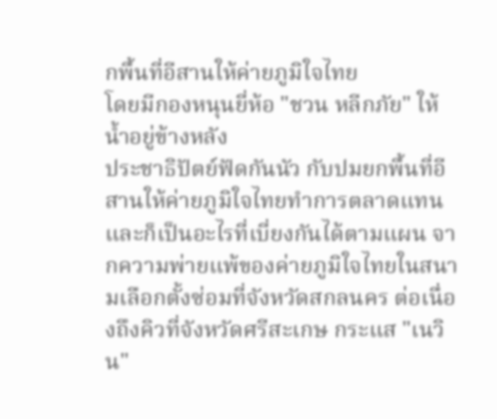กพื้นที่อีสานให้ค่ายภูมิใจไทย
โดยมีกองหนุนยี่ห้อ "ชวน หลีกภัย" ให้น้ำอยู่ข้างหลัง
ประชาธิปัตย์ฟัดกันนัว กับปมยกพื้นที่อีสานให้ค่ายภูมิใจไทยทำการตลาดแทน
และก็เป็นอะไรที่เบี่ยงกันได้ตามแผน จากความพ่ายแพ้ของค่ายภูมิใจไทยในสนามเลือกตั้งซ่อมที่จังหวัดสกลนคร ต่อเนื่องถึงคิวที่จังหวัดศรีสะเกษ กระแส "เนวิน"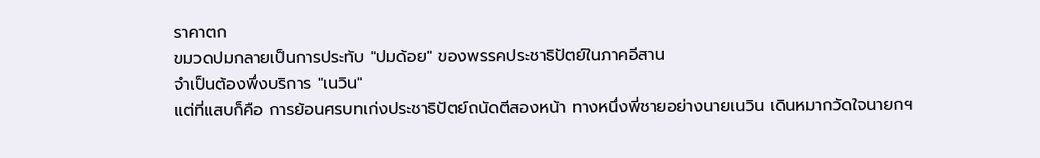ราคาตก
ขมวดปมกลายเป็นการประทับ "ปมด้อย" ของพรรคประชาธิปัตย์ในภาคอีสาน
จำเป็นต้องพึ่งบริการ "เนวิน"
แต่ที่แสบก็คือ การย้อนศรบทเก่งประชาธิปัตย์ถนัดตีสองหน้า ทางหนึ่งพี่ชายอย่างนายเนวิน เดินหมากวัดใจนายกฯ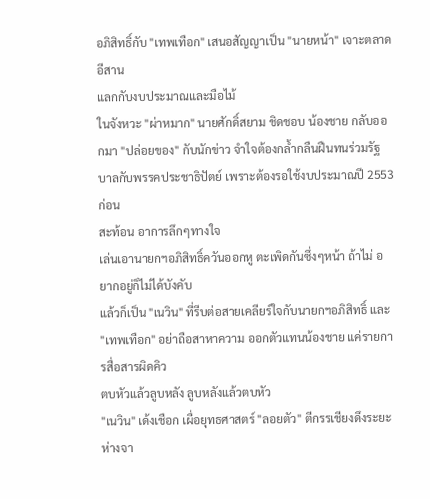อภิสิทธิ์กับ "เทพเทือก" เสนอสัญญาเป็น "นายหน้า" เจาะตลาดอีสาน
แลกกับงบประมาณและมือไม้
ในจังหวะ "ผ่าหมาก" นายศักดิ์สยาม ชิดชอบ น้องชาย กลับออกมา "ปล่อยของ" กับนักข่าว จำใจต้องกล้ำกลืนฝืนทนร่วมรัฐบาลกับพรรคประชาธิปัตย์ เพราะต้องรอใช้งบประมาณปี 2553 ก่อน
สะท้อน อาการลึกๆทางใจ
เล่นเอานายกฯอภิสิทธิ์ควันออกหู ตะเพิดกันซึ่งๆหน้า ถ้าไม่ อยากอยู่ก็ไม่ได้บังคับ
แล้วก็เป็น "เนวิน" ที่รีบต่อสายเคลียร์ใจกับนายกฯอภิสิทธิ์ และ "เทพเทือก" อย่าถือสาหาความ ออกตัวแทนน้องชาย แค่รายการสื่อสารผิดคิว
ตบหัวแล้วลูบหลัง ลูบหลังแล้วตบหัว
"เนวิน" เด้งเชือก เผื่อยุทธศาสตร์ "ลอยตัว" ตีกรรเชียงดึงระยะห่างจา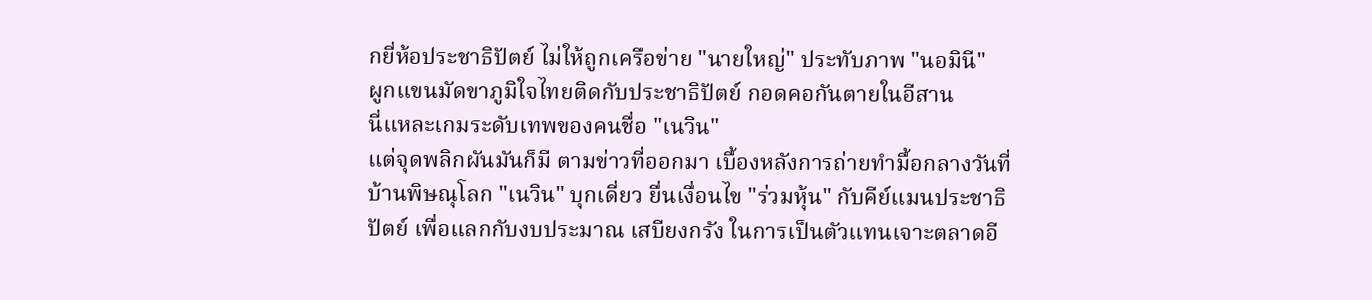กยี่ห้อประชาธิปัตย์ ไม่ให้ถูกเครือข่าย "นายใหญ่" ประทับภาพ "นอมินี"
ผูกแขนมัดขาภูมิใจไทยติดกับประชาธิปัตย์ กอดคอกันตายในอีสาน
นี่แหละเกมระดับเทพของคนชื่อ "เนวิน"
แต่จุดพลิกผันมันก็มี ตามข่าวที่ออกมา เบื้องหลังการถ่ายทำมื้อกลางวันที่บ้านพิษณุโลก "เนวิน" บุกเดี่ยว ยื่นเงื่อนไข "ร่วมหุ้น" กับคีย์แมนประชาธิปัตย์ เพื่อแลกกับงบประมาณ เสบียงกรัง ในการเป็นตัวแทนเจาะตลาดอี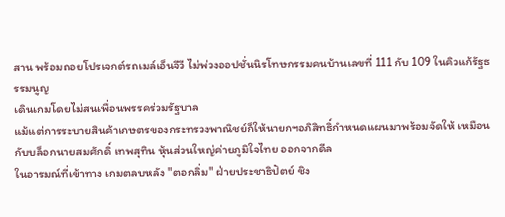สาน พร้อมถอยโปรเจกต์รถเมล์เอ็นจีวี ไม่พ่วงออปชั่นนิรโทษกรรมคนบ้านเลขที่ 111 กับ 109 ในคิวแก้รัฐธรรมนูญ
เดินเกมโดยไม่สนเพื่อนพรรคร่วมรัฐบาล
แม้แต่การระบายสินค้าเกษตรของกระทรวงพาณิชย์ก็ให้นายกฯอภิสิทธิ์กำหนดแผนมาพร้อมจัดให้ เหมือนกับบล็อกนายสมศักดิ์ เทพสุทิน หุ้นส่วนใหญ่ค่ายภูมิใจไทย ออกจากดีล
ในอารมณ์ที่เข้าทาง เกมตลบหลัง "ตอกลิ่ม" ฝ่ายประชาธิปัตย์ ชิง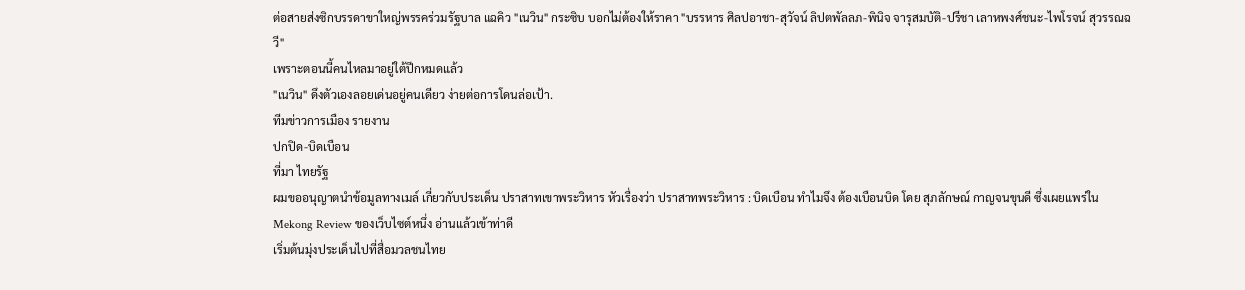ต่อสายส่งซิกบรรดาขาใหญ่พรรคร่วมรัฐบาล แฉคิว "เนวิน" กระซิบ บอกไม่ต้องให้ราคา "บรรหาร ศิลปอาชา-สุวัจน์ ลิปตพัลลภ-พินิจ จารุสมบัติ-ปรีชา เลาหพงศ์ชนะ-ไพโรจน์ สุวรรณฉวี"
เพราะตอนนี้คนไหลมาอยู่ใต้ปีกหมดแล้ว
"เนวิน" ดึงตัวเองลอยเด่นอยู่คนเดียว ง่ายต่อการโดนล่อเป้า.
ทีมข่าวการเมือง รายงาน
ปกปิด-บิดเบือน
ที่มา ไทยรัฐ
ผมขออนุญาตนำข้อมูลทางเมล์ เกี่ยวกับประเด็น ปราสาทเขาพระวิหาร หัวเรื่องว่า ปราสาทพระวิหาร : บิดเบือน ทำไมจึง ต้องเบือนบิด โดย สุภลักษณ์ กาญจนขุนดี ซึ่งเผยแพร่ใน Mekong Review ของเว็บไซต์หนึ่ง อ่านแล้วเข้าท่าดี
เริ่มต้นมุ่งประเด็นไปที่สื่อมวลชนไทย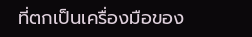ที่ตกเป็นเครื่องมือของ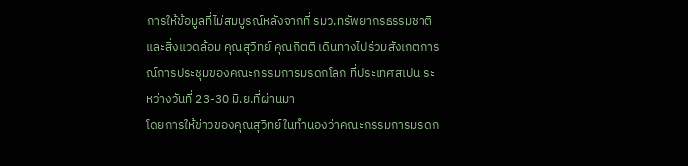การให้ข้อมูลที่ไม่สมบูรณ์หลังจากที่ รมว.ทรัพยากรธรรมชาติและสิ่งแวดล้อม คุณสุวิทย์ คุณกิตติ เดินทางไปร่วมสังเกตการณ์การประชุมของคณะกรรมการมรดกโลก ที่ประเทศสเปน ระหว่างวันที่ 23-30 มิ.ย.ที่ผ่านมา
โดยการให้ข่าวของคุณสุวิทย์ในทำนองว่าคณะกรรมการมรดก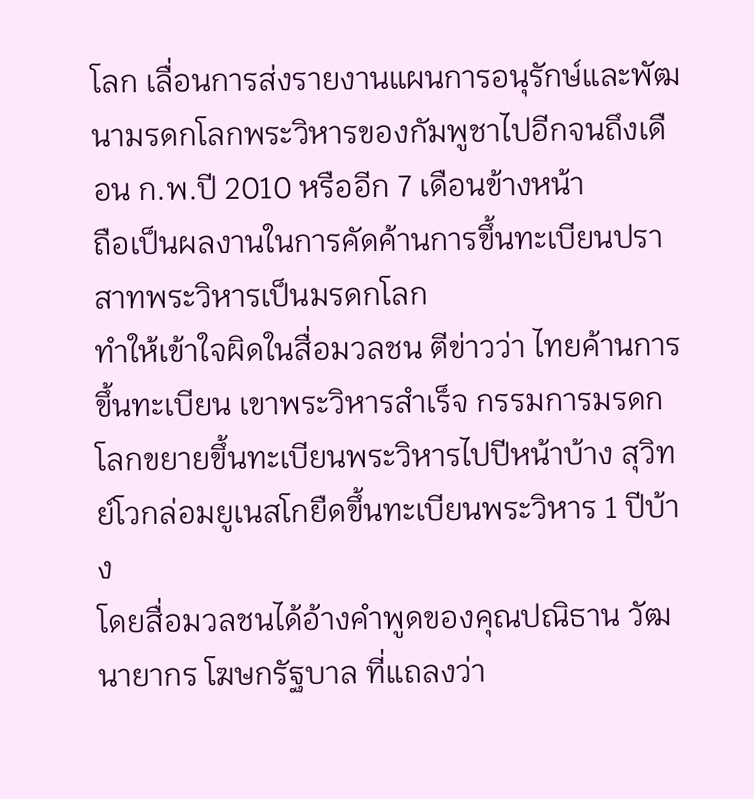โลก เลื่อนการส่งรายงานแผนการอนุรักษ์และพัฒนามรดกโลกพระวิหารของกัมพูชาไปอีกจนถึงเดือน ก.พ.ปี 2010 หรืออีก 7 เดือนข้างหน้า
ถือเป็นผลงานในการคัดค้านการขึ้นทะเบียนปราสาทพระวิหารเป็นมรดกโลก
ทำให้เข้าใจผิดในสื่อมวลชน ตีข่าวว่า ไทยค้านการขึ้นทะเบียน เขาพระวิหารสำเร็จ กรรมการมรดกโลกขยายขึ้นทะเบียนพระวิหารไปปีหน้าบ้าง สุวิทย์โวกล่อมยูเนสโกยืดขึ้นทะเบียนพระวิหาร 1 ปีบ้าง
โดยสื่อมวลชนได้อ้างคำพูดของคุณปณิธาน วัฒนายากร โฆษกรัฐบาล ที่แถลงว่า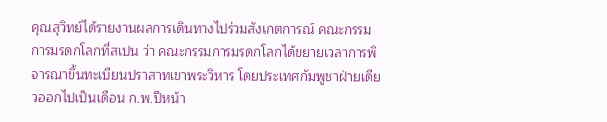คุณสุวิทย์ได้รายงานผลการเดินทางไปร่วมสังเกตการณ์ คณะกรรมการมรดกโลกที่สเปน ว่า คณะกรรมการมรดกโลกได้ขยายเวลาการพิจารณาขึ้นทะเบียนปราสาทเขาพระวิหาร โดยประเทศกัมพูชาฝ่ายเดียวออกไปเป็นเดือน ก.พ.ปีหน้า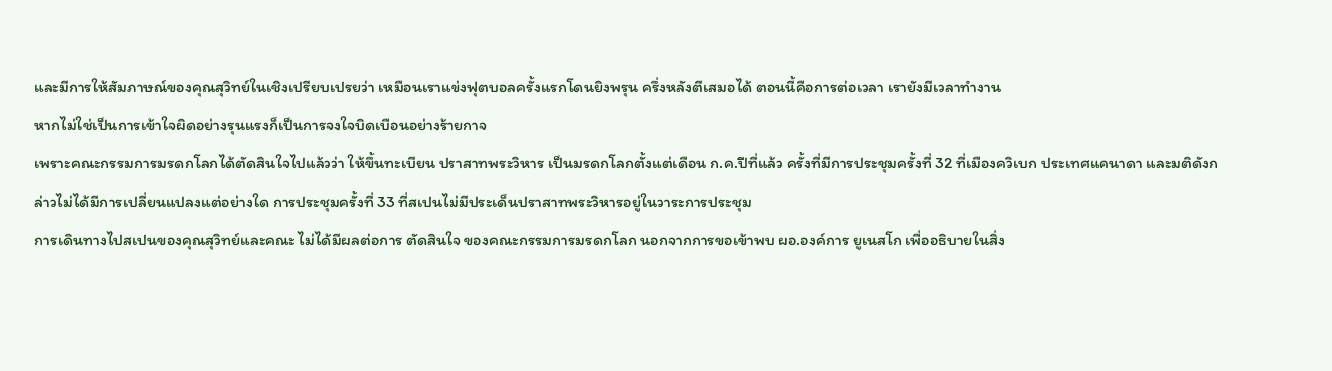และมีการให้สัมภาษณ์ของคุณสุวิทย์ในเชิงเปรียบเปรยว่า เหมือนเราแข่งฟุตบอลครั้งแรกโดนยิงพรุน ครึ่งหลังตีเสมอได้ ตอนนี้คือการต่อเวลา เรายังมีเวลาทำงาน
หากไม่ใช่เป็นการเข้าใจผิดอย่างรุนแรงก็เป็นการจงใจบิดเบือนอย่างร้ายกาจ
เพราะคณะกรรมการมรดกโลกได้ตัดสินใจไปแล้วว่า ให้ขึ้นทะเบียน ปราสาทพระวิหาร เป็นมรดกโลกตั้งแต่เดือน ก.ค.ปีที่แล้ว ครั้งที่มีการประชุมครั้งที่ 32 ที่เมืองควิเบก ประเทศแคนาดา และมติดังกล่าวไม่ได้มีการเปลี่ยนแปลงแต่อย่างใด การประชุมครั้งที่ 33 ที่สเปนไม่มีประเด็นปราสาทพระวิหารอยู่ในวาระการประชุม
การเดินทางไปสเปนของคุณสุวิทย์และคณะ ไม่ได้มีผลต่อการ ตัดสินใจ ของคณะกรรมการมรดกโลก นอกจากการขอเข้าพบ ผอ.องค์การ ยูเนสโก เพื่ออธิบายในสิ่ง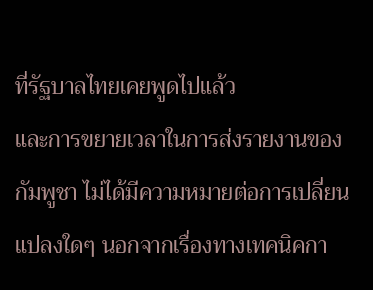ที่รัฐบาลไทยเคยพูดไปแล้ว
และการขยายเวลาในการส่งรายงานของกัมพูชา ไม่ได้มีความหมายต่อการเปลี่ยนแปลงใดๆ นอกจากเรื่องทางเทคนิคกา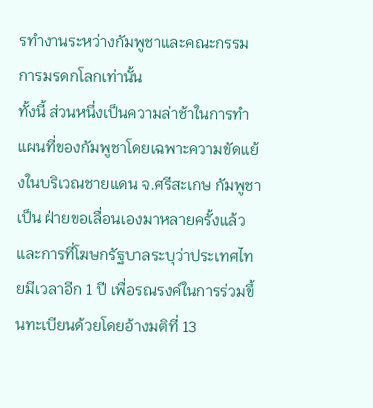รทำงานระหว่างกัมพูชาและคณะกรรมการมรดกโลกเท่านั้น
ทั้งนี้ ส่วนหนึ่งเป็นความล่าช้าในการทำแผนที่ของกัมพูชาโดยเฉพาะความขัดแย้งในบริเวณชายแดน จ.ศรีสะเกษ กัมพูชาเป็น ฝ่ายขอเลื่อนเองมาหลายครั้งแล้ว และการที่โฆษกรัฐบาลระบุว่าประเทศไทยมีเวลาอีก 1 ปี เพื่อรณรงค์ในการร่วมขึ้นทะเบียนด้วยโดยอ้างมติที่ 13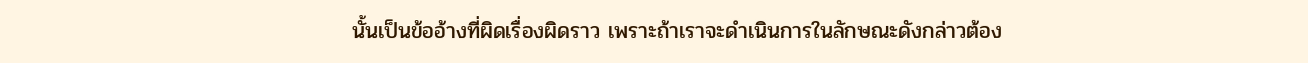นั้นเป็นข้ออ้างที่ผิดเรื่องผิดราว เพราะถ้าเราจะดำเนินการในลักษณะดังกล่าวต้อง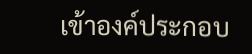เข้าองค์ประกอบ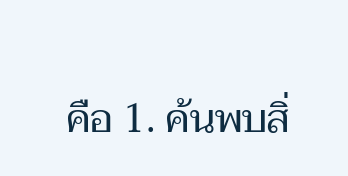คือ 1. ค้นพบสิ่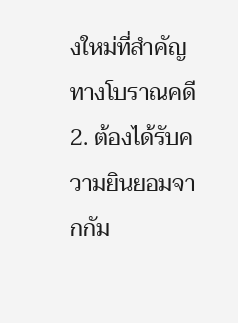งใหม่ที่สำคัญทางโบราณคดี 2. ต้องได้รับความยินยอมจากกัม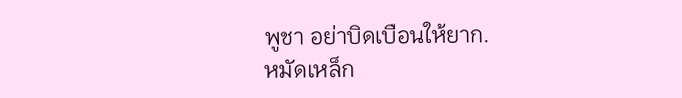พูชา อย่าบิดเบือนให้ยาก.
หมัดเหล็ก